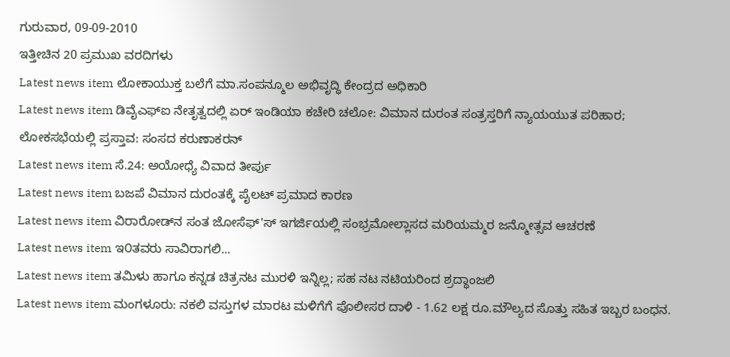ಗುರುವಾರ, 09-09-2010
ಇತ್ತೀಚಿನ 20 ಪ್ರಮುಖ ವರದಿಗಳು
Latest news item ಲೋಕಾಯುಕ್ತ ಬಲೆಗೆ ಮಾ.ಸಂಪನ್ಮೂಲ ಅಭಿವೃದ್ಧಿ ಕೇಂದ್ರದ ಅಧಿಕಾರಿ
Latest news item ಡಿವೈಎಫ್‌ಐ ನೇತೃತ್ವದಲ್ಲಿ ಏರ್‌ ಇಂಡಿಯಾ ಕಚೇರಿ ಚಲೋ: ವಿಮಾನ ದುರಂತ ಸಂತ್ರಸ್ತರಿಗೆ ನ್ಯಾಯಯುತ ಪರಿಹಾರ; ಲೋಕಸಭೆಯಲ್ಲಿ ಪ್ರಸ್ತಾವ: ಸಂಸದ ಕರುಣಾಕರನ್‌
Latest news item ಸೆ.24: ಅಯೋಧ್ಯೆ ವಿವಾದ ತೀರ್ಪು
Latest news item ಬಜಪೆ ವಿಮಾನ ದುರಂತಕ್ಕೆ ಪೈಲಟ್‌ ಪ್ರಮಾದ ಕಾರಣ
Latest news item ವಿರಾರೋಡ್‌ನ ಸಂತ ಜೋಸೆಫ್'ಸ್ ಇಗರ್ಜಿಯಲ್ಲಿ ಸಂಭ್ರಮೋಲ್ಲಾಸದ ಮರಿಯಮ್ಮರ ಜನ್ಮೋತ್ಸವ ಆಚರಣೆ
Latest news item ಇ೦ತವರು ಸಾವಿರಾಗಲಿ...
Latest news item ತಮಿಳು ಹಾಗೂ ಕನ್ನಡ ಚಿತ್ರನಟ ಮುರಳಿ ಇನ್ನಿಲ್ಲ; ಸಹ ನಟ ನಟಿಯರಿಂದ ಶ್ರದ್ಧಾಂಜಲಿ
Latest news item ಮಂಗಳೂರು: ನಕಲಿ ವಸ್ತುಗಳ ಮಾರಟ ಮಳಿಗೆಗೆ ಪೊಲೀಸರ ದಾಳಿ - 1.62 ಲಕ್ಷ ರೂ.ಮೌಲ್ಯದ ಸೊತ್ತು ಸಹಿತ ಇಬ್ಬರ ಬಂಧನ.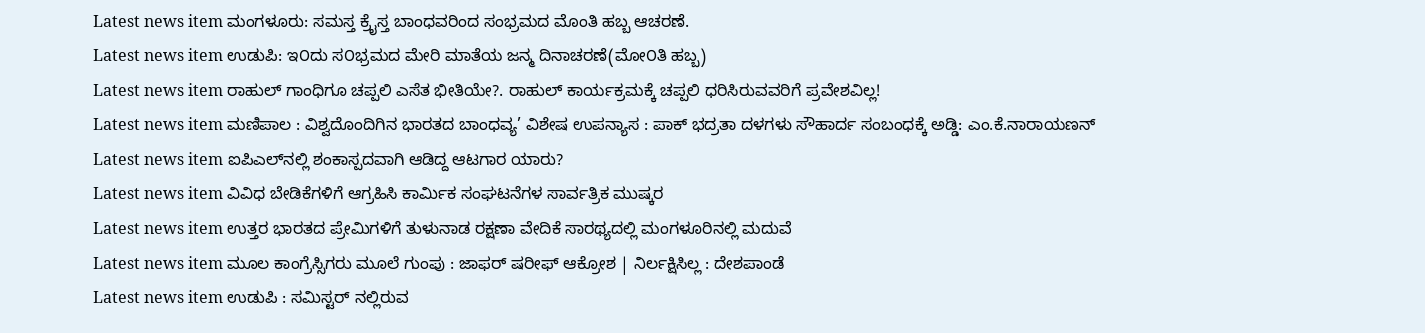Latest news item ಮಂಗಳೂರು: ಸಮಸ್ತ ಕ್ರೈಸ್ತ ಬಾಂಧವರಿಂದ ಸಂಭ್ರಮದ ಮೊಂತಿ ಹಬ್ಬ ಆಚರಣೆ.
Latest news item ಉಡುಪಿ: ಇ೦ದು ಸ೦ಭ್ರಮದ ಮೇರಿ ಮಾತೆಯ ಜನ್ಮ ದಿನಾಚರಣೆ(ಮೋ೦ತಿ ಹಬ್ಬ)
Latest news item ರಾಹುಲ್ ಗಾಂಧಿಗೂ ಚಪ್ಪಲಿ ಎಸೆತ ಭೀತಿಯೇ?. ರಾಹುಲ್ ಕಾರ್ಯಕ್ರಮಕ್ಕೆ ಚಪ್ಪಲಿ ಧರಿಸಿರುವವರಿಗೆ ಪ್ರವೇಶವಿಲ್ಲ!
Latest news item ಮಣಿಪಾಲ : ವಿಶ್ವದೊಂದಿಗಿನ ಭಾರತದ ಬಾಂಧವ್ಯ’ ವಿಶೇಷ ಉಪನ್ಯಾಸ : ಪಾಕ್ ಭದ್ರತಾ ದಳಗಳು ಸೌಹಾರ್ದ ಸಂಬಂಧಕ್ಕೆ ಅಡ್ಡಿ: ಎಂ.ಕೆ.ನಾರಾಯಣನ್
Latest news item ಐಪಿಎಲ್‌ನಲ್ಲಿ ಶಂಕಾಸ್ಪದವಾಗಿ ಆಡಿದ್ದ ಆಟಗಾರ ಯಾರು?
Latest news item ವಿವಿಧ ಬೇಡಿಕೆಗಳಿಗೆ ಆಗ್ರಹಿಸಿ ಕಾರ್ಮಿಕ ಸಂಘಟನೆಗಳ ಸಾರ್ವತ್ರಿಕ ಮುಷ್ಕರ
Latest news item ಉತ್ತರ ಭಾರತದ ಪ್ರೇಮಿಗಳಿಗೆ ತುಳುನಾಡ ರಕ್ಷಣಾ ವೇದಿಕೆ ಸಾರಥ್ಯದಲ್ಲಿ ಮಂಗಳೂರಿನಲ್ಲಿ ಮದುವೆ
Latest news item ಮೂಲ ಕಾಂಗ್ರೆಸ್ಸಿಗರು ಮೂಲೆ ಗುಂಪು : ಜಾಫರ್‌ ಷರೀಫ್‌ ಆಕ್ರೋಶ | ನಿರ್ಲಕ್ಷಿಸಿಲ್ಲ : ದೇಶಪಾಂಡೆ
Latest news item ಉಡುಪಿ : ಸಮಿಸ್ಟರ್ ನಲ್ಲಿರುವ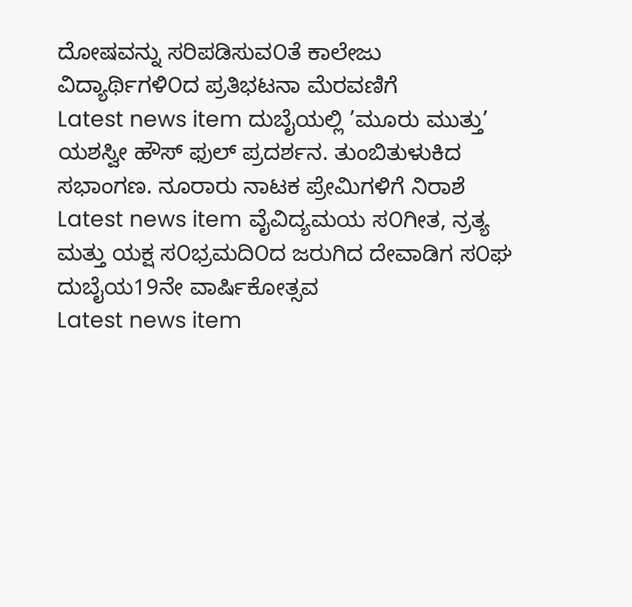ದೋಷವನ್ನು ಸರಿಪಡಿಸುವ೦ತೆ ಕಾಲೇಜು ವಿದ್ಯಾರ್ಥಿಗಳಿ೦ದ ಪ್ರತಿಭಟನಾ ಮೆರವಣಿಗೆ
Latest news item ದುಬೈಯಲ್ಲಿ ’ಮೂರು ಮುತ್ತು’ ಯಶಸ್ವೀ ಹೌಸ್ ಫುಲ್ ಪ್ರದರ್ಶನ. ತುಂಬಿತುಳುಕಿದ ಸಭಾಂಗಣ. ನೂರಾರು ನಾಟಕ ಪ್ರೇಮಿಗಳಿಗೆ ನಿರಾಶೆ
Latest news item ವೈವಿದ್ಯಮಯ ಸ೦ಗೀತ, ನ್ರತ್ಯ ಮತ್ತು ಯಕ್ಷ ಸ೦ಭ್ರಮದಿ೦ದ ಜರುಗಿದ ದೇವಾಡಿಗ ಸ೦ಘ ದುಬೈಯ19ನೇ ವಾರ್ಷಿಕೋತ್ಸವ
Latest news item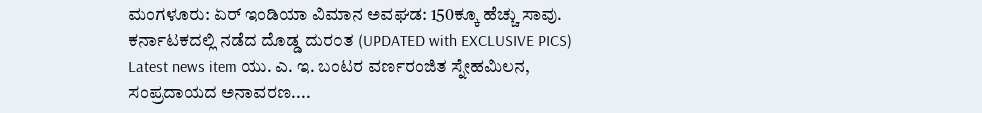ಮಂಗಳೂರು: ಏರ್ ಇಂಡಿಯಾ ವಿಮಾನ ಅವಘಡ: 150ಕ್ಕೂ ಹೆಚ್ಚು ಸಾವು. ಕರ್ನಾಟಕದಲ್ಲಿ ನಡೆದ ದೊಡ್ಡ ದುರ೦ತ (UPDATED with EXCLUSIVE PICS)
Latest news item ಯು. ಎ. ಇ. ಬಂಟರ ವರ್ಣರಂಜಿತ ಸ್ನೇಹಮಿಲನ, ಸಂಪ್ರದಾಯದ ಅನಾವರಣ....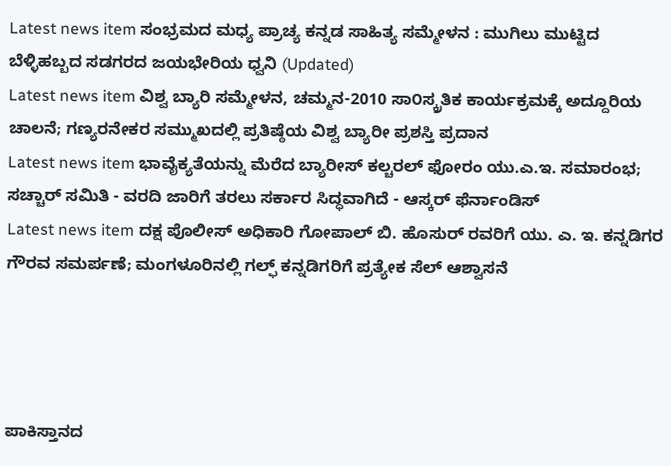Latest news item ಸಂಭ್ರಮದ ಮಧ್ಯ ಪ್ರಾಚ್ಯ ಕನ್ನಡ ಸಾಹಿತ್ಯ ಸಮ್ಮೇಳನ : ಮುಗಿಲು ಮುಟ್ಟಿದ ಬೆಳ್ಳಿಹಬ್ಬದ ಸಡಗರದ ಜಯಭೇರಿಯ ಧ್ವನಿ (Updated)
Latest news item ವಿಶ್ವ ಬ್ಯಾರಿ ಸಮ್ಮೇಳನ, ಚಮ್ಮನ-2010 ಸಾ೦ಸ್ಕ್ರತಿಕ ಕಾರ್ಯಕ್ರಮಕ್ಕೆ ಅದ್ದೂರಿಯ ಚಾಲನೆ; ಗಣ್ಯರನೇಕರ ಸಮ್ಮುಖದಲ್ಲಿ ಪ್ರತಿಷ್ಠೆಯ ವಿಶ್ವ ಬ್ಯಾರೀ ಪ್ರಶಸ್ತಿ ಪ್ರದಾನ
Latest news item ಭಾವೈಕ್ಯತೆಯನ್ನು ಮೆರೆದ ಬ್ಯಾರೀಸ್ ಕಲ್ಚರಲ್ ಫೋರಂ ಯು.ಎ.ಇ. ಸಮಾರಂಭ; ಸಚ್ಚಾರ್ ಸಮಿತಿ - ವರದಿ ಜಾರಿಗೆ ತರಲು ಸರ್ಕಾರ ಸಿದ್ಧವಾಗಿದೆ - ಆಸ್ಕರ್ ಫೆರ್ನಾಂಡಿಸ್
Latest news item ದಕ್ಷ ಪೊಲೀಸ್ ಅಧಿಕಾರಿ ಗೋಪಾಲ್ ಬಿ. ಹೊಸುರ್ ರವರಿಗೆ ಯು. ಎ. ಇ. ಕನ್ನಡಿಗರ ಗೌರವ ಸಮರ್ಪಣೆ; ಮಂಗಳೂರಿನಲ್ಲಿ ಗಲ್ಫ್ ಕನ್ನಡಿಗರಿಗೆ ಪ್ರತ್ಯೇಕ ಸೆಲ್ ಆಶ್ವಾಸನೆ




ಪಾಕಿಸ್ತಾನದ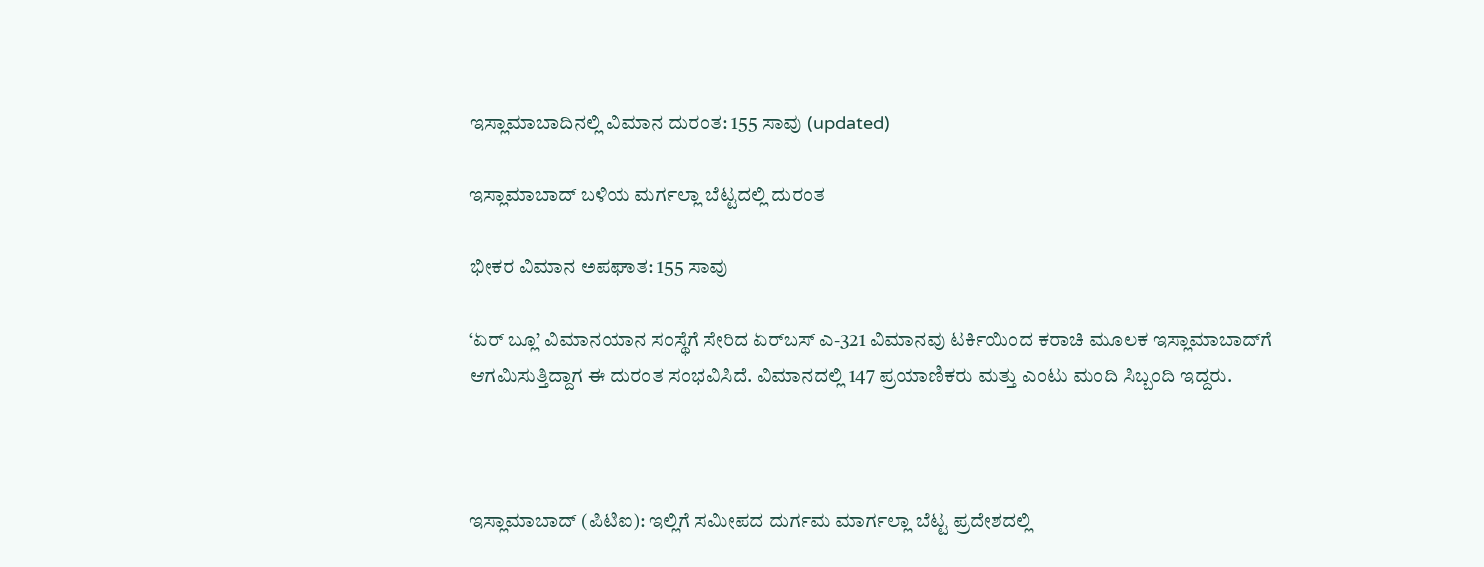ಇಸ್ಲಾಮಾಬಾದಿನಲ್ಲಿ ವಿಮಾನ ದುರಂತ: 155 ಸಾವು (updated)

ಇಸ್ಲಾಮಾಬಾದ್ ಬಳಿಯ ಮರ್ಗಲ್ಲಾ ಬೆಟ್ಟದಲ್ಲಿ ದುರಂತ

ಭೀಕರ ವಿಮಾನ ಅಪಘಾತ: 155 ಸಾವು

‘ಏರ್ ಬ್ಲೂ’ ವಿಮಾನಯಾನ ಸಂಸ್ಥೆಗೆ ಸೇರಿದ ಏರ್‌ಬಸ್ ಎ-321 ವಿಮಾನವು ಟರ್ಕಿಯಿಂದ ಕರಾಚಿ ಮೂಲಕ ಇಸ್ಲಾಮಾಬಾದ್‌ಗೆ ಆಗಮಿಸುತ್ತಿದ್ದಾಗ ಈ ದುರಂತ ಸಂಭವಿಸಿದೆ. ವಿಮಾನದಲ್ಲಿ 147 ಪ್ರಯಾಣಿಕರು ಮತ್ತು ಎಂಟು ಮಂದಿ ಸಿಬ್ಬಂದಿ ಇದ್ದರು.



ಇಸ್ಲಾಮಾಬಾದ್ (ಪಿಟಿಐ): ಇಲ್ಲಿಗೆ ಸಮೀಪದ ದುರ್ಗಮ ಮಾರ್ಗಲ್ಲಾ ಬೆಟ್ಟ ಪ್ರದೇಶದಲ್ಲಿ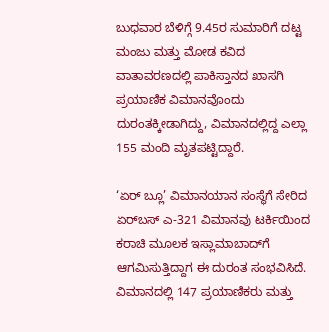ಬುಧವಾರ ಬೆಳಿಗ್ಗೆ 9.45ರ ಸುಮಾರಿಗೆ ದಟ್ಟ ಮಂಜು ಮತ್ತು ಮೋಡ ಕವಿದ ವಾತಾವರಣದಲ್ಲಿ ಪಾಕಿಸ್ತಾನದ ಖಾಸಗಿ ಪ್ರಯಾಣಿಕ ವಿಮಾನವೊಂದು ದುರಂತಕ್ಕೀಡಾಗಿದ್ದು, ವಿಮಾನದಲ್ಲಿದ್ದ ಎಲ್ಲಾ 155 ಮಂದಿ ಮೃತಪಟ್ಟಿದ್ದಾರೆ.

‘ಏರ್ ಬ್ಲೂ’ ವಿಮಾನಯಾನ ಸಂಸ್ಥೆಗೆ ಸೇರಿದ ಏರ್‌ಬಸ್ ಎ-321 ವಿಮಾನವು ಟರ್ಕಿಯಿಂದ ಕರಾಚಿ ಮೂಲಕ ಇಸ್ಲಾಮಾಬಾದ್‌ಗೆ ಆಗಮಿಸುತ್ತಿದ್ದಾಗ ಈ ದುರಂತ ಸಂಭವಿಸಿದೆ. ವಿಮಾನದಲ್ಲಿ 147 ಪ್ರಯಾಣಿಕರು ಮತ್ತು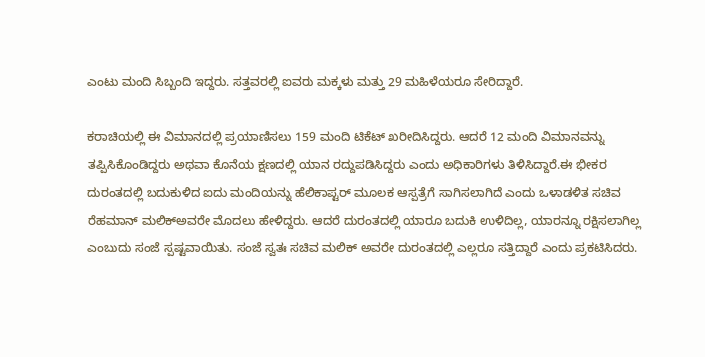ಎಂಟು ಮಂದಿ ಸಿಬ್ಬಂದಿ ಇದ್ದರು. ಸತ್ತವರಲ್ಲಿ ಐವರು ಮಕ್ಕಳು ಮತ್ತು 29 ಮಹಿಳೆಯರೂ ಸೇರಿದ್ದಾರೆ.

ಕರಾಚಿಯಲ್ಲಿ ಈ ವಿಮಾನದಲ್ಲಿ ಪ್ರಯಾಣಿಸಲು 159 ಮಂದಿ ಟಿಕೆಟ್ ಖರೀದಿಸಿದ್ದರು. ಆದರೆ 12 ಮಂದಿ ವಿಮಾನವನ್ನು ತಪ್ಪಿಸಿಕೊಂಡಿದ್ದರು ಅಥವಾ ಕೊನೆಯ ಕ್ಷಣದಲ್ಲಿ ಯಾನ ರದ್ದುಪಡಿಸಿದ್ದರು ಎಂದು ಅಧಿಕಾರಿಗಳು ತಿಳಿಸಿದ್ದಾರೆ.ಈ ಭೀಕರ ದುರಂತದಲ್ಲಿ ಬದುಕುಳಿದ ಐದು ಮಂದಿಯನ್ನು ಹೆಲಿಕಾಪ್ಟರ್ ಮೂಲಕ ಆಸ್ಪತ್ರೆಗೆ ಸಾಗಿಸಲಾಗಿದೆ ಎಂದು ಒಳಾಡಳಿತ ಸಚಿವ ರೆಹಮಾನ್ ಮಲಿಕ್‌ಅವರೇ ಮೊದಲು ಹೇಳಿದ್ದರು. ಆದರೆ ದುರಂತದಲ್ಲಿ ಯಾರೂ ಬದುಕಿ ಉಳಿದಿಲ್ಲ, ಯಾರನ್ನೂ ರಕ್ಷಿಸಲಾಗಿಲ್ಲ ಎಂಬುದು ಸಂಜೆ ಸ್ಪಷ್ಟವಾಯಿತು. ಸಂಜೆ ಸ್ವತಃ ಸಚಿವ ಮಲಿಕ್ ಅವರೇ ದುರಂತದಲ್ಲಿ ಎಲ್ಲರೂ ಸತ್ತಿದ್ದಾರೆ ಎಂದು ಪ್ರಕಟಿಸಿದರು.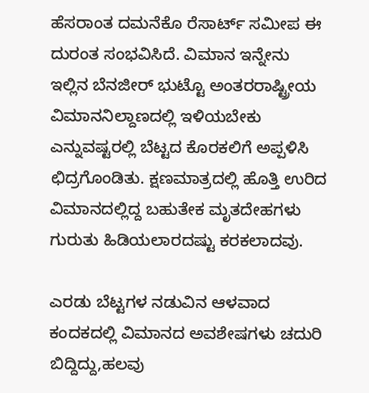ಹೆಸರಾಂತ ದಮನೆಕೊ ರೆಸಾರ್ಟ್ ಸಮೀಪ ಈ ದುರಂತ ಸಂಭವಿಸಿದೆ. ವಿಮಾನ ಇನ್ನೇನು ಇಲ್ಲಿನ ಬೆನಜೀರ್ ಭುಟ್ಟೊ ಅಂತರರಾಷ್ಟ್ರೀಯ ವಿಮಾನನಿಲ್ದಾಣದಲ್ಲಿ ಇಳಿಯಬೇಕು ಎನ್ನುವಷ್ಟರಲ್ಲಿ ಬೆಟ್ಟದ ಕೊರಕಲಿಗೆ ಅಪ್ಪಳಿಸಿ ಛಿದ್ರಗೊಂಡಿತು. ಕ್ಷಣಮಾತ್ರದಲ್ಲಿ ಹೊತ್ತಿ ಉರಿದ ವಿಮಾನದಲ್ಲಿದ್ದ ಬಹುತೇಕ ಮೃತದೇಹಗಳು ಗುರುತು ಹಿಡಿಯಲಾರದಷ್ಟು ಕರಕಲಾದವು.

ಎರಡು ಬೆಟ್ಟಗಳ ನಡುವಿನ ಆಳವಾದ ಕಂದಕದಲ್ಲಿ ವಿಮಾನದ ಅವಶೇಷಗಳು ಚದುರಿ ಬಿದ್ದಿದ್ದು,ಹಲವು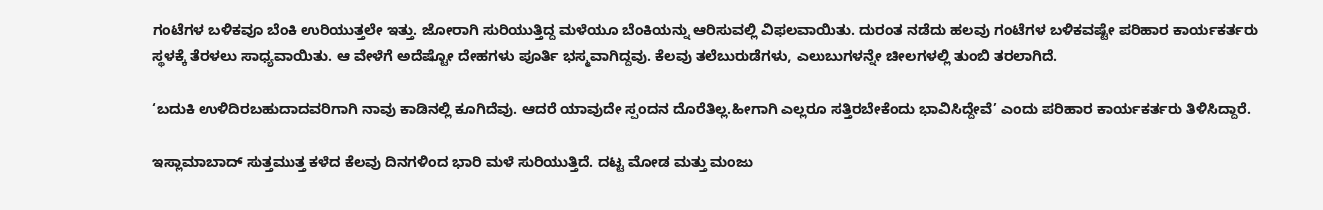ಗಂಟೆಗಳ ಬಳಿಕವೂ ಬೆಂಕಿ ಉರಿಯುತ್ತಲೇ ಇತ್ತು. ಜೋರಾಗಿ ಸುರಿಯುತ್ತಿದ್ದ ಮಳೆಯೂ ಬೆಂಕಿಯನ್ನು ಆರಿಸುವಲ್ಲಿ ವಿಫಲವಾಯಿತು. ದುರಂತ ನಡೆದು ಹಲವು ಗಂಟೆಗಳ ಬಳಿಕವಷ್ಟೇ ಪರಿಹಾರ ಕಾರ್ಯಕರ್ತರು ಸ್ಥಳಕ್ಕೆ ತೆರಳಲು ಸಾಧ್ಯವಾಯಿತು. ಆ ವೇಳೆಗೆ ಅದೆಷ್ಟೋ ದೇಹಗಳು ಪೂರ್ತಿ ಭಸ್ಮವಾಗಿದ್ದವು. ಕೆಲವು ತಲೆಬುರುಡೆಗಳು, ಎಲುಬುಗಳನ್ನೇ ಚೀಲಗಳಲ್ಲಿ ತುಂಬಿ ತರಲಾಗಿದೆ.

‘ಬದುಕಿ ಉಳಿದಿರಬಹುದಾದವರಿಗಾಗಿ ನಾವು ಕಾಡಿನಲ್ಲಿ ಕೂಗಿದೆವು. ಆದರೆ ಯಾವುದೇ ಸ್ಪಂದನ ದೊರೆತಿಲ್ಲ.ಹೀಗಾಗಿ ಎಲ್ಲರೂ ಸತ್ತಿರಬೇಕೆಂದು ಭಾವಿಸಿದ್ದೇವೆ’ ಎಂದು ಪರಿಹಾರ ಕಾರ್ಯಕರ್ತರು ತಿಳಿಸಿದ್ದಾರೆ.

ಇಸ್ಲಾಮಾಬಾದ್ ಸುತ್ತಮುತ್ತ ಕಳೆದ ಕೆಲವು ದಿನಗಳಿಂದ ಭಾರಿ ಮಳೆ ಸುರಿಯುತ್ತಿದೆ. ದಟ್ಟ ಮೋಡ ಮತ್ತು ಮಂಜು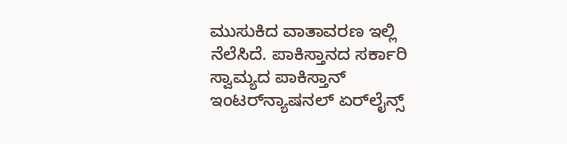ಮುಸುಕಿದ ವಾತಾವರಣ ಇಲ್ಲಿ ನೆಲೆಸಿದೆ. ಪಾಕಿಸ್ತಾನದ ಸರ್ಕಾರಿ ಸ್ವಾಮ್ಯದ ಪಾಕಿಸ್ತಾನ್ ಇಂಟರ್‌ನ್ಯಾಷನಲ್ ಏರ್‌ಲೈನ್ಸ್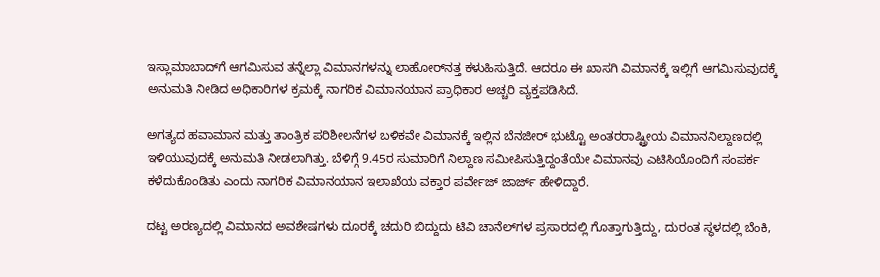ಇಸ್ಲಾಮಾಬಾದ್‌ಗೆ ಆಗಮಿಸುವ ತನ್ನೆಲ್ಲಾ ವಿಮಾನಗಳನ್ನು ಲಾಹೋರ್‌ನತ್ತ ಕಳುಹಿಸುತ್ತಿದೆ. ಆದರೂ ಈ ಖಾಸಗಿ ವಿಮಾನಕ್ಕೆ ಇಲ್ಲಿಗೆ ಆಗಮಿಸುವುದಕ್ಕೆ ಅನುಮತಿ ನೀಡಿದ ಅಧಿಕಾರಿಗಳ ಕ್ರಮಕ್ಕೆ ನಾಗರಿಕ ವಿಮಾನಯಾನ ಪ್ರಾಧಿಕಾರ ಅಚ್ಚರಿ ವ್ಯಕ್ತಪಡಿಸಿದೆ.

ಅಗತ್ಯದ ಹವಾಮಾನ ಮತ್ತು ತಾಂತ್ರಿಕ ಪರಿಶೀಲನೆಗಳ ಬಳಿಕವೇ ವಿಮಾನಕ್ಕೆ ಇಲ್ಲಿನ ಬೆನಜೀರ್ ಭುಟ್ಟೊ ಅಂತರರಾಷ್ಟ್ರೀಯ ವಿಮಾನನಿಲ್ದಾಣದಲ್ಲಿ ಇಳಿಯುವುದಕ್ಕೆ ಅನುಮತಿ ನೀಡಲಾಗಿತ್ತು. ಬೆಳಿಗ್ಗೆ 9.45ರ ಸುಮಾರಿಗೆ ನಿಲ್ದಾಣ ಸಮೀಪಿಸುತ್ತಿದ್ದಂತೆಯೇ ವಿಮಾನವು ಎಟಿಸಿಯೊಂದಿಗೆ ಸಂಪರ್ಕ ಕಳೆದುಕೊಂಡಿತು ಎಂದು ನಾಗರಿಕ ವಿಮಾನಯಾನ ಇಲಾಖೆಯ ವಕ್ತಾರ ಪರ್ವೇಜ್ ಜಾರ್ಜ್ ಹೇಳಿದ್ದಾರೆ.

ದಟ್ಟ ಅರಣ್ಯದಲ್ಲಿ ವಿಮಾನದ ಅವಶೇಷಗಳು ದೂರಕ್ಕೆ ಚದುರಿ ಬಿದ್ದುದು ಟಿವಿ ಚಾನೆಲ್‌ಗಳ ಪ್ರಸಾರದಲ್ಲಿ ಗೊತ್ತಾಗುತ್ತಿದ್ದು, ದುರಂತ ಸ್ಥಳದಲ್ಲಿ ಬೆಂಕಿ,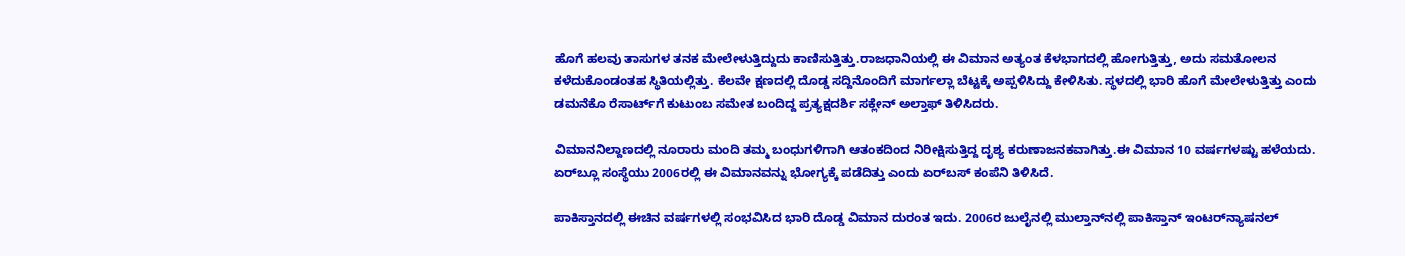ಹೊಗೆ ಹಲವು ತಾಸುಗಳ ತನಕ ಮೇಲೇಳುತ್ತಿದ್ದುದು ಕಾಣಿಸುತ್ತಿತ್ತು.ರಾಜಧಾನಿಯಲ್ಲಿ ಈ ವಿಮಾನ ಅತ್ಯಂತ ಕೆಳಭಾಗದಲ್ಲಿ ಹೋಗುತ್ತಿತ್ತು, ಅದು ಸಮತೋಲನ ಕಳೆದುಕೊಂಡಂತಹ ಸ್ಥಿತಿಯಲ್ಲಿತ್ತು. ಕೆಲವೇ ಕ್ಷಣದಲ್ಲಿ ದೊಡ್ಡ ಸದ್ದಿನೊಂದಿಗೆ ಮಾರ್ಗಲ್ಲಾ ಬೆಟ್ಟಕ್ಕೆ ಅಪ್ಪಳಿಸಿದ್ದು ಕೇಳಿಸಿತು. ಸ್ಥಳದಲ್ಲಿ ಭಾರಿ ಹೊಗೆ ಮೇಲೇಳುತ್ತಿತ್ತು ಎಂದು ಡಮನೆಕೊ ರೆಸಾರ್ಟ್‌ಗೆ ಕುಟುಂಬ ಸಮೇತ ಬಂದಿದ್ದ ಪ್ರತ್ಯಕ್ಷದರ್ಶಿ ಸಕ್ಲೇನ್ ಅಲ್ತಾಫ್ ತಿಳಿಸಿದರು.

ವಿಮಾನನಿಲ್ದಾಣದಲ್ಲಿ ನೂರಾರು ಮಂದಿ ತಮ್ಮ ಬಂಧುಗಳಿಗಾಗಿ ಆತಂಕದಿಂದ ನಿರೀಕ್ಷಿಸುತ್ತಿದ್ದ ದೃಶ್ಯ ಕರುಣಾಜನಕವಾಗಿತ್ತು.ಈ ವಿಮಾನ 10 ವರ್ಷಗಳಷ್ಟು ಹಳೆಯದು. ಏರ್‌ಬ್ಲೂ ಸಂಸ್ಥೆಯು 2006ರಲ್ಲಿ ಈ ವಿಮಾನವನ್ನು ಭೋಗ್ಯಕ್ಕೆ ಪಡೆದಿತ್ತು ಎಂದು ಏರ್‌ಬಸ್ ಕಂಪೆನಿ ತಿಳಿಸಿದೆ.

ಪಾಕಿಸ್ತಾನದಲ್ಲಿ ಈಚಿನ ವರ್ಷಗಳಲ್ಲಿ ಸಂಭವಿಸಿದ ಭಾರಿ ದೊಡ್ಡ ವಿಮಾನ ದುರಂತ ಇದು. 2006ರ ಜುಲೈನಲ್ಲಿ ಮುಲ್ತಾನ್‌ನಲ್ಲಿ ಪಾಕಿಸ್ತಾನ್ ಇಂಟರ್‌ನ್ಯಾಷನಲ್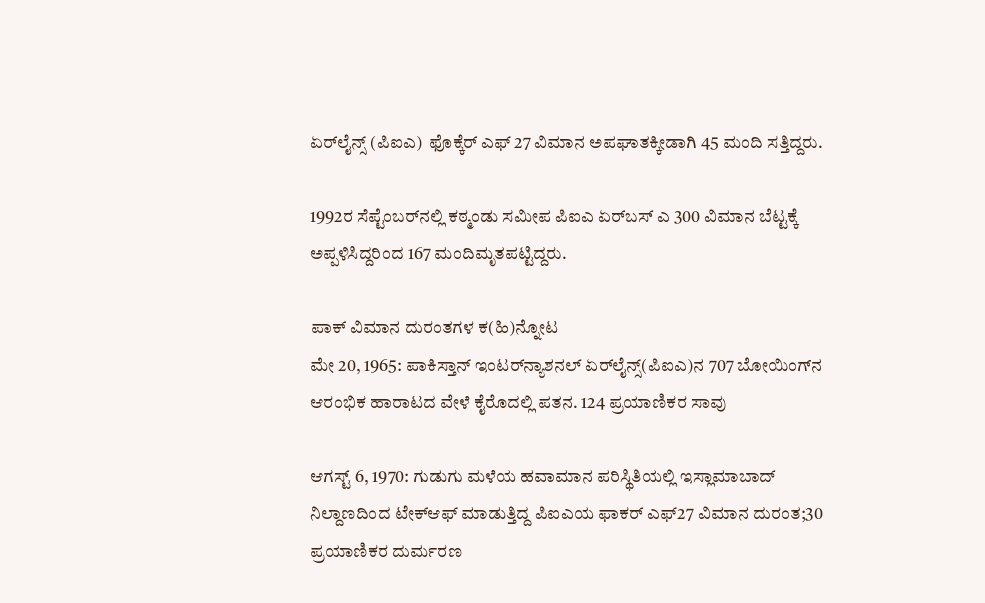ಏರ್‌ಲೈನ್ಸ್ (ಪಿಐಎ)  ಫೊಕ್ಕೆರ್ ಎಫ್ 27 ವಿಮಾನ ಅಪಘಾತಕ್ಕೀಡಾಗಿ 45 ಮಂದಿ ಸತ್ತಿದ್ದರು.

1992ರ ಸೆಪ್ಟೆಂಬರ್‌ನಲ್ಲಿ ಕಠ್ಮಂಡು ಸಮೀಪ ಪಿಐಎ ಏರ್‌ಬಸ್ ಎ 300 ವಿಮಾನ ಬೆಟ್ಟಕ್ಕೆ ಅಪ್ಪಳಿಸಿದ್ದರಿಂದ 167 ಮಂದಿಮೃತಪಟ್ಟಿದ್ದರು.

ಪಾಕ್ ವಿಮಾನ ದುರಂತಗಳ ಕ(ಹಿ)ನ್ನೋಟ
ಮೇ 20, 1965: ಪಾಕಿಸ್ತಾನ್ ಇಂಟರ್‌ನ್ಯಾಶನಲ್ ಏರ್‌ಲೈನ್ಸ್(ಪಿಐಎ)ನ 707 ಬೋಯಿಂಗ್‌ನ ಆರಂಭಿಕ ಹಾರಾಟದ ವೇಳೆ ಕೈರೊದಲ್ಲಿ ಪತನ. 124 ಪ್ರಯಾಣಿಕರ ಸಾವು

ಆಗಸ್ಟ್ 6, 1970: ಗುಡುಗು ಮಳೆಯ ಹವಾಮಾನ ಪರಿಸ್ಥಿತಿಯಲ್ಲಿ ಇಸ್ಲಾಮಾಬಾದ್ ನಿಲ್ದಾಣದಿಂದ ಟೇಕ್‌ಆಫ್ ಮಾಡುತ್ತಿದ್ದ ಪಿಐಎಯ ಫಾಕರ್ ಎಫ್27 ವಿಮಾನ ದುರಂತ;30 ಪ್ರಯಾಣಿಕರ ದುರ್ಮರಣ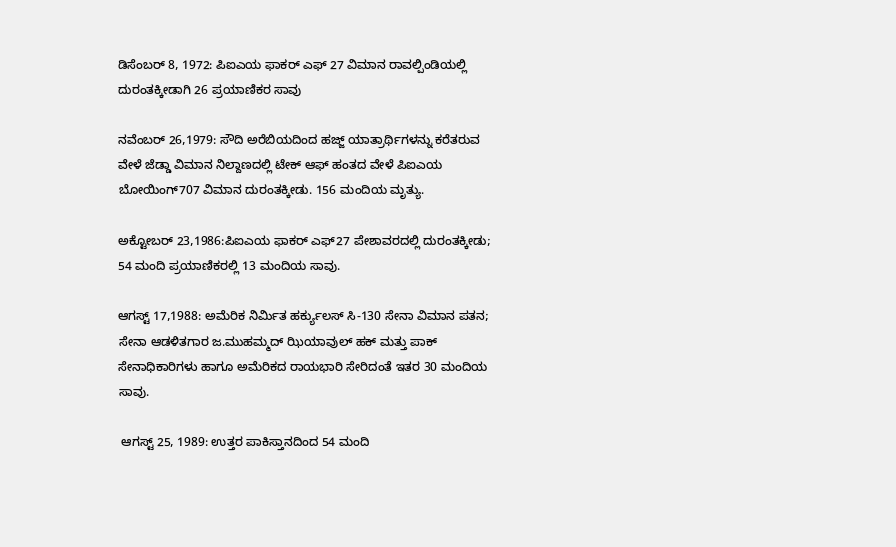ಡಿಸೆಂಬರ್ 8, 1972: ಪಿಐಎಯ ಫಾಕರ್ ಎಫ್ 27 ವಿಮಾನ ರಾವಲ್ಪಿಂಡಿಯಲ್ಲಿ ದುರಂತಕ್ಕೀಡಾಗಿ 26 ಪ್ರಯಾಣಿಕರ ಸಾವು

ನವೆಂಬರ್ 26,1979: ಸೌದಿ ಅರೆಬಿಯದಿಂದ ಹಜ್ಜ್ ಯಾತ್ರಾರ್ಥಿಗಳನ್ನು ಕರೆತರುವ ವೇಳೆ ಜೆಡ್ಡಾ ವಿಮಾನ ನಿಲ್ದಾಣದಲ್ಲಿ ಟೇಕ್ ಆಫ್ ಹಂತದ ವೇಳೆ ಪಿಐಎಯ ಬೋಯಿಂಗ್707 ವಿಮಾನ ದುರಂತಕ್ಕೀಡು. 156 ಮಂದಿಯ ಮೃತ್ಯು.

ಅಕ್ಟೋಬರ್ 23,1986:ಪಿಐಎಯ ಫಾಕರ್ ಎಫ್27 ಪೇಶಾವರದಲ್ಲಿ ದುರಂತಕ್ಕೀಡು; 54 ಮಂದಿ ಪ್ರಯಾಣಿಕರಲ್ಲಿ 13 ಮಂದಿಯ ಸಾವು.

ಆಗಸ್ಟ್ 17,1988: ಅಮೆರಿಕ ನಿರ್ಮಿತ ಹರ್ಕ್ಯುಲಸ್ ಸಿ-130 ಸೇನಾ ವಿಮಾನ ಪತನ; ಸೇನಾ ಆಡಳಿತಗಾರ ಜ.ಮುಹಮ್ಮದ್ ಝಿಯಾವುಲ್ ಹಕ್ ಮತ್ತು ಪಾಕ್ ಸೇನಾಧಿಕಾರಿಗಳು ಹಾಗೂ ಅಮೆರಿಕದ ರಾಯಭಾರಿ ಸೇರಿದಂತೆ ಇತರ 30 ಮಂದಿಯ ಸಾವು.

 ಆಗಸ್ಟ್ 25, 1989: ಉತ್ತರ ಪಾಕಿಸ್ತಾನದಿಂದ 54 ಮಂದಿ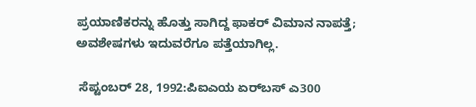ಪ್ರಯಾಣಿಕರನ್ನು ಹೊತ್ತು ಸಾಗಿದ್ದ ಫಾಕರ್ ವಿಮಾನ ನಾಪತ್ತೆ; ಅವಶೇಷಗಳು ಇದುವರೆಗೂ ಪತ್ತೆಯಾಗಿಲ್ಲ.

 ಸೆಪ್ಟಂಬರ್ 28, 1992:ಪಿಐಎಯ ಏರ್‌ಬಸ್ ಎ300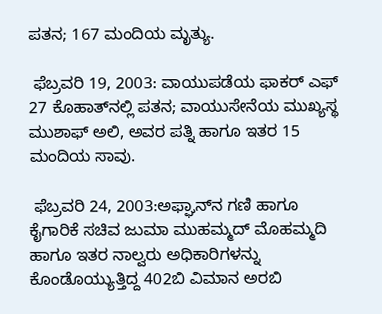ಪತನ; 167 ಮಂದಿಯ ಮೃತ್ಯು.

 ಫೆಬ್ರವರಿ 19, 2003: ವಾಯುಪಡೆಯ ಫಾಕರ್ ಎಫ್ 27 ಕೊಹಾತ್‌ನಲ್ಲಿ ಪತನ; ವಾಯುಸೇನೆಯ ಮುಖ್ಯಸ್ಥ ಮುಶಾಫ್ ಅಲಿ, ಅವರ ಪತ್ನಿ ಹಾಗೂ ಇತರ 15 ಮಂದಿಯ ಸಾವು.

 ಫೆಬ್ರವರಿ 24, 2003:ಅಫ್ಘಾನ್‌ನ ಗಣಿ ಹಾಗೂ ಕೈಗಾರಿಕೆ ಸಚಿವ ಜುಮಾ ಮುಹಮ್ಮದ್ ಮೊಹಮ್ಮದಿ ಹಾಗೂ ಇತರ ನಾಲ್ವರು ಅಧಿಕಾರಿಗಳನ್ನು ಕೊಂಡೊಯ್ಯುತ್ತಿದ್ದ 402ಬಿ ವಿಮಾನ ಅರಬಿ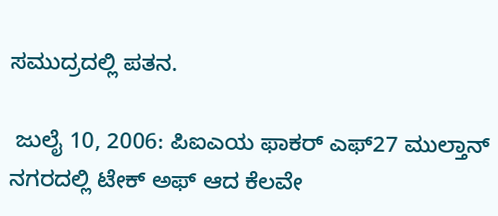ಸಮುದ್ರದಲ್ಲಿ ಪತನ.

 ಜುಲೈ 10, 2006: ಪಿಐಎಯ ಫಾಕರ್ ಎಫ್27 ಮುಲ್ತಾನ್ ನಗರದಲ್ಲಿ ಟೇಕ್ ಅಫ್ ಆದ ಕೆಲವೇ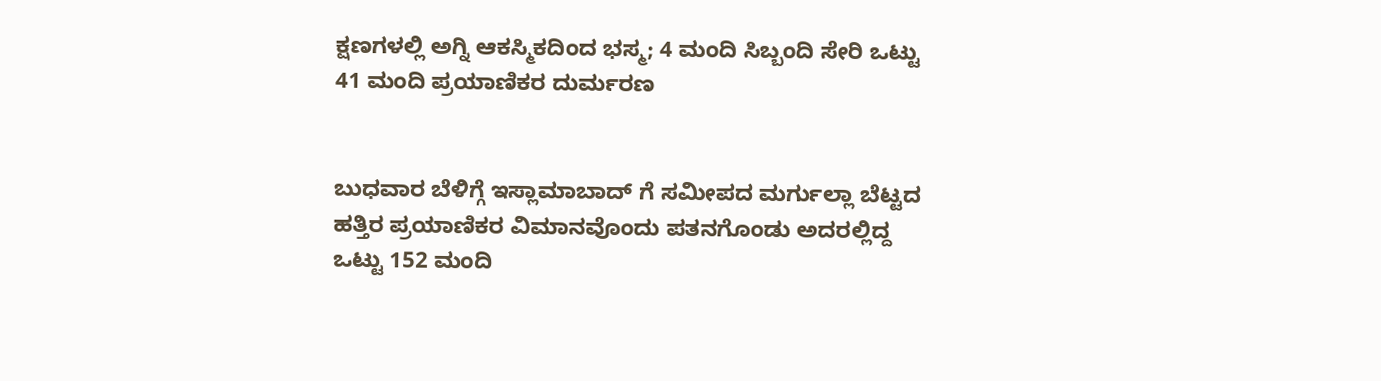ಕ್ಷಣಗಳಲ್ಲಿ ಅಗ್ನಿ ಆಕಸ್ಮಿಕದಿಂದ ಭಸ್ಮ; 4 ಮಂದಿ ಸಿಬ್ಬಂದಿ ಸೇರಿ ಒಟ್ಟು 41 ಮಂದಿ ಪ್ರಯಾಣಿಕರ ದುರ್ಮರಣ


ಬುಧವಾರ ಬೆಳಿಗ್ಗೆ ಇಸ್ಲಾಮಾಬಾದ್ ಗೆ ಸಮೀಪದ ಮರ್ಗುಲ್ಲಾ ಬೆಟ್ಟದ ಹತ್ತಿರ ಪ್ರಯಾಣಿಕರ ವಿಮಾನವೊಂದು ಪತನಗೊಂಡು ಅದರಲ್ಲಿದ್ದ ಒಟ್ಟು 152 ಮಂದಿ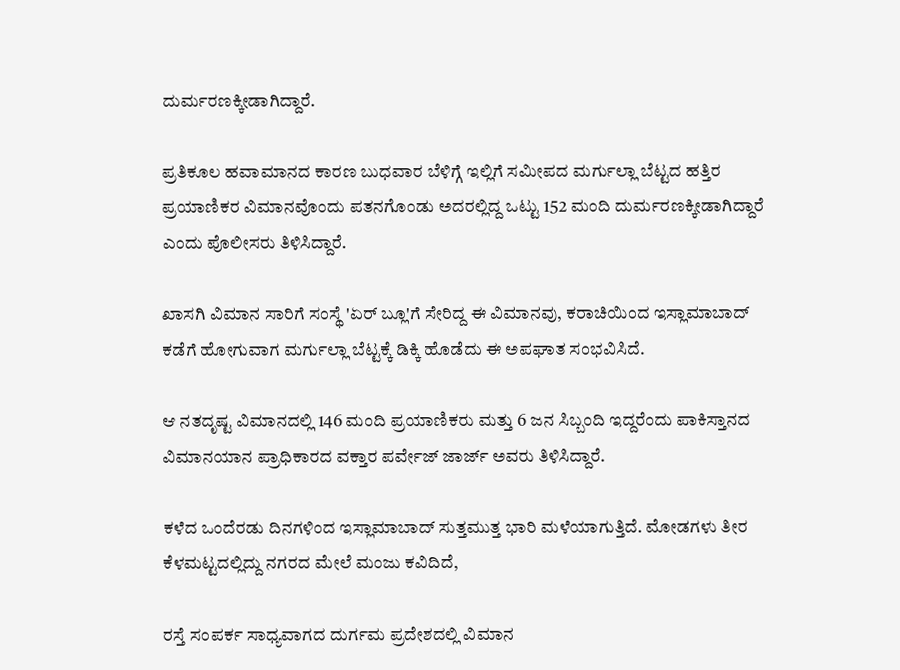ದುರ್ಮರಣಕ್ಕೀಡಾಗಿದ್ದಾರೆ.

ಪ್ರತಿಕೂಲ ಹವಾಮಾನದ ಕಾರಣ ಬುಧವಾರ ಬೆಳಿಗ್ಗೆ ಇಲ್ಲಿಗೆ ಸಮೀಪದ ಮರ್ಗುಲ್ಲಾ ಬೆಟ್ಟದ ಹತ್ತಿರ ಪ್ರಯಾಣಿಕರ ವಿಮಾನವೊಂದು ಪತನಗೊಂಡು ಅದರಲ್ಲಿದ್ದ ಒಟ್ಟು 152 ಮಂದಿ ದುರ್ಮರಣಕ್ಕೀಡಾಗಿದ್ದಾರೆ ಎಂದು ಪೊಲೀಸರು ತಿಳಿಸಿದ್ದಾರೆ.

ಖಾಸಗಿ ವಿಮಾನ ಸಾರಿಗೆ ಸಂಸ್ಥೆ 'ಏರ್ ಬ್ಲೂ'ಗೆ ಸೇರಿದ್ದ ಈ ವಿಮಾನವು, ಕರಾಚಿಯಿಂದ ಇಸ್ಲಾಮಾಬಾದ್ ಕಡೆಗೆ ಹೋಗುವಾಗ ಮರ್ಗುಲ್ಲಾ ಬೆಟ್ಟಕ್ಕೆ ಡಿಕ್ಕಿ ಹೊಡೆದು ಈ ಅಪಘಾತ ಸಂಭವಿಸಿದೆ.

ಆ ನತದೃಷ್ಟ ವಿಮಾನದಲ್ಲಿ 146 ಮಂದಿ ಪ್ರಯಾಣಿಕರು ಮತ್ತು 6 ಜನ ಸಿಬ್ಬಂದಿ ಇದ್ದರೆಂದು ಪಾಕಿಸ್ತಾನದ ವಿಮಾನಯಾನ ಪ್ರಾಧಿಕಾರದ ವಕ್ತಾರ ಪರ್ವೇಜ್ ಜಾರ್ಜ್ ಅವರು ತಿಳಿಸಿದ್ದಾರೆ.

ಕಳೆದ ಒಂದೆರಡು ದಿನಗಳಿಂದ ಇಸ್ಲಾಮಾಬಾದ್ ಸುತ್ತಮುತ್ತ ಭಾರಿ ಮಳೆಯಾಗುತ್ತಿದೆ. ಮೋಡಗಳು ತೀರ ಕೆಳಮಟ್ಟದಲ್ಲಿದ್ದು ನಗರದ ಮೇಲೆ ಮಂಜು ಕವಿದಿದೆ,

ರಸ್ತೆ ಸಂಪರ್ಕ ಸಾಧ್ಯವಾಗದ ದುರ್ಗಮ ಪ್ರದೇಶದಲ್ಲಿ ವಿಮಾನ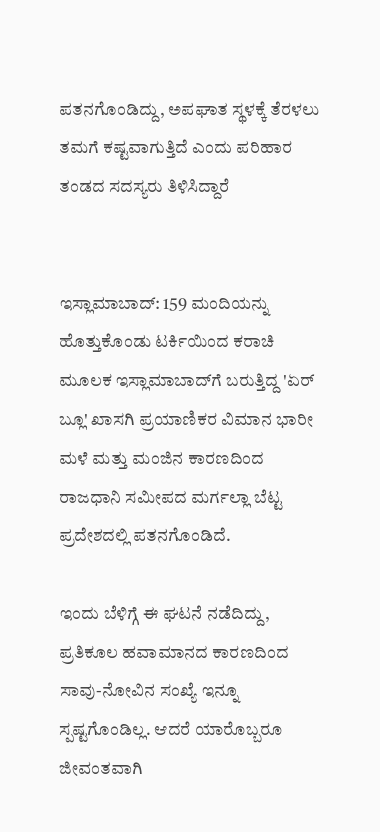ಪತನಗೊಂಡಿದ್ದು, ಅಪಘಾತ ಸ್ಥಳಕ್ಕೆ ತೆರಳಲು ತಮಗೆ ಕಷ್ಟವಾಗುತ್ತಿದೆ ಎಂದು ಪರಿಹಾರ ತಂಡದ ಸದಸ್ಯರು ತಿಳಿಸಿದ್ದಾರೆ


ಇಸ್ಲಾಮಾಬಾದ್: 159 ಮಂದಿಯನ್ನು ಹೊತ್ತುಕೊಂಡು ಟರ್ಕಿಯಿಂದ ಕರಾಚಿ ಮೂಲಕ ಇಸ್ಲಾಮಾಬಾದ್‌ಗೆ ಬರುತ್ತಿದ್ದ 'ಏರ್ ಬ್ಲೂ' ಖಾಸಗಿ ಪ್ರಯಾಣಿಕರ ವಿಮಾನ ಭಾರೀ ಮಳೆ ಮತ್ತು ಮಂಜಿನ ಕಾರಣದಿಂದ ರಾಜಧಾನಿ ಸಮೀಪದ ಮರ್ಗಲ್ಲಾ ಬೆಟ್ಟ ಪ್ರದೇಶದಲ್ಲಿ ಪತನಗೊಂಡಿದೆ.

ಇಂದು ಬೆಳಿಗ್ಗೆ ಈ ಘಟನೆ ನಡೆದಿದ್ದು, ಪ್ರತಿಕೂಲ ಹವಾಮಾನದ ಕಾರಣದಿಂದ ಸಾವು-ನೋವಿನ ಸಂಖ್ಯೆ ಇನ್ನೂ ಸ್ಪಷ್ಟಗೊಂಡಿಲ್ಲ. ಆದರೆ ಯಾರೊಬ್ಬರೂ ಜೀವಂತವಾಗಿ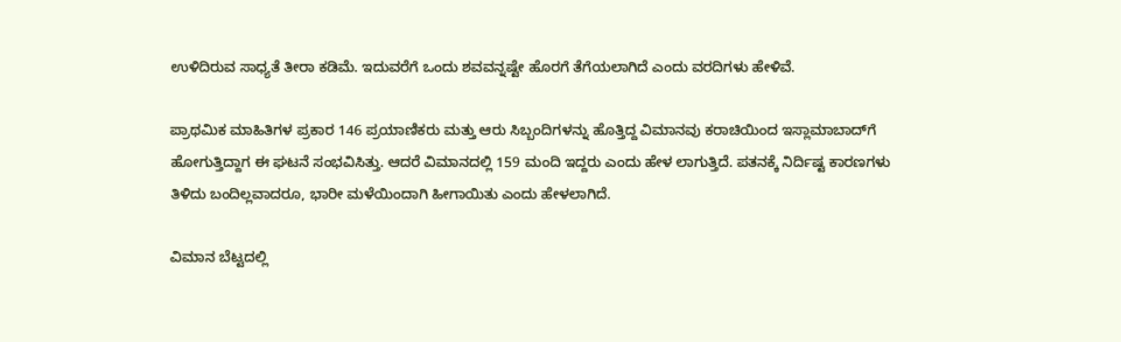ಉಳಿದಿರುವ ಸಾಧ್ಯತೆ ತೀರಾ ಕಡಿಮೆ. ಇದುವರೆಗೆ ಒಂದು ಶವವನ್ನಷ್ಟೇ ಹೊರಗೆ ತೆಗೆಯಲಾಗಿದೆ ಎಂದು ವರದಿಗಳು ಹೇಳಿವೆ.

ಪ್ರಾಥಮಿಕ ಮಾಹಿತಿಗಳ ಪ್ರಕಾರ 146 ಪ್ರಯಾಣಿಕರು ಮತ್ತು ಆರು ಸಿಬ್ಬಂದಿಗಳನ್ನು ಹೊತ್ತಿದ್ದ ವಿಮಾನವು ಕರಾಚಿಯಿಂದ ಇಸ್ಲಾಮಾಬಾದ್‌ಗೆ ಹೋಗುತ್ತಿದ್ದಾಗ ಈ ಘಟನೆ ಸಂಭವಿಸಿತ್ತು. ಆದರೆ ವಿಮಾನದಲ್ಲಿ 159 ಮಂದಿ ಇದ್ದರು ಎಂದು ಹೇಳ ಲಾಗುತ್ತಿದೆ. ಪತನಕ್ಕೆ ನಿರ್ದಿಷ್ಟ ಕಾರಣಗಳು ತಿಳಿದು ಬಂದಿಲ್ಲವಾದರೂ, ಭಾರೀ ಮಳೆಯಿಂದಾಗಿ ಹೀಗಾಯಿತು ಎಂದು ಹೇಳಲಾಗಿದೆ.

ವಿಮಾನ ಬೆಟ್ಟದಲ್ಲಿ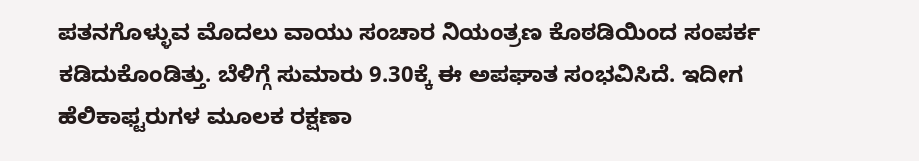ಪತನಗೊಳ್ಳುವ ಮೊದಲು ವಾಯು ಸಂಚಾರ ನಿಯಂತ್ರಣ ಕೊಠಡಿಯಿಂದ ಸಂಪರ್ಕ ಕಡಿದುಕೊಂಡಿತ್ತು. ಬೆಳಿಗ್ಗೆ ಸುಮಾರು 9.30ಕ್ಕೆ ಈ ಅಪಘಾತ ಸಂಭವಿಸಿದೆ. ಇದೀಗ ಹೆಲಿಕಾಫ್ಟರುಗಳ ಮೂಲಕ ರಕ್ಷಣಾ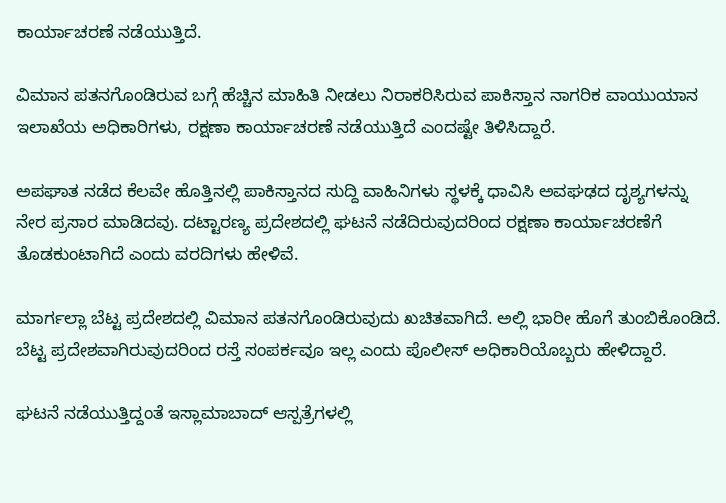ಕಾರ್ಯಾಚರಣೆ ನಡೆಯುತ್ತಿದೆ.

ವಿಮಾನ ಪತನಗೊಂಡಿರುವ ಬಗ್ಗೆ ಹೆಚ್ಚಿನ ಮಾಹಿತಿ ನೀಡಲು ನಿರಾಕರಿಸಿರುವ ಪಾಕಿಸ್ತಾನ ನಾಗರಿಕ ವಾಯುಯಾನ ಇಲಾಖೆಯ ಅಧಿಕಾರಿಗಳು, ರಕ್ಷಣಾ ಕಾರ್ಯಾಚರಣೆ ನಡೆಯುತ್ತಿದೆ ಎಂದಷ್ಟೇ ತಿಳಿಸಿದ್ದಾರೆ.

ಅಪಘಾತ ನಡೆದ ಕೆಲವೇ ಹೊತ್ತಿನಲ್ಲಿ ಪಾಕಿಸ್ತಾನದ ಸುದ್ದಿ ವಾಹಿನಿಗಳು ಸ್ಥಳಕ್ಕೆ ಧಾವಿಸಿ ಅವಘಢದ ದೃಶ್ಯಗಳನ್ನು ನೇರ ಪ್ರಸಾರ ಮಾಡಿದವು. ದಟ್ಟಾರಣ್ಯ ಪ್ರದೇಶದಲ್ಲಿ ಘಟನೆ ನಡೆದಿರುವುದರಿಂದ ರಕ್ಷಣಾ ಕಾರ್ಯಾಚರಣೆಗೆ ತೊಡಕುಂಟಾಗಿದೆ ಎಂದು ವರದಿಗಳು ಹೇಳಿವೆ.

ಮಾರ್ಗಲ್ಲಾ ಬೆಟ್ಟ ಪ್ರದೇಶದಲ್ಲಿ ವಿಮಾನ ಪತನಗೊಂಡಿರುವುದು ಖಚಿತವಾಗಿದೆ. ಅಲ್ಲಿ ಭಾರೀ ಹೊಗೆ ತುಂಬಿಕೊಂಡಿದೆ. ಬೆಟ್ಟ ಪ್ರದೇಶವಾಗಿರುವುದರಿಂದ ರಸ್ತೆ ಸಂಪರ್ಕವೂ ಇಲ್ಲ ಎಂದು ಪೊಲೀಸ್ ಅಧಿಕಾರಿಯೊಬ್ಬರು ಹೇಳಿದ್ದಾರೆ.

ಘಟನೆ ನಡೆಯುತ್ತಿದ್ದಂತೆ ಇಸ್ಲಾಮಾಬಾದ್ ಆಸ್ಪತ್ರೆಗಳಲ್ಲಿ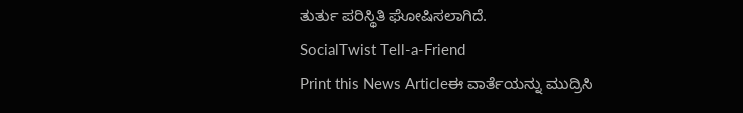ತುರ್ತು ಪರಿಸ್ಥಿತಿ ಘೋಷಿಸಲಾಗಿದೆ.
SocialTwist Tell-a-Friend
Print this News Articleಈ ವಾರ್ತೆಯನ್ನು ಮುದ್ರಿಸಿ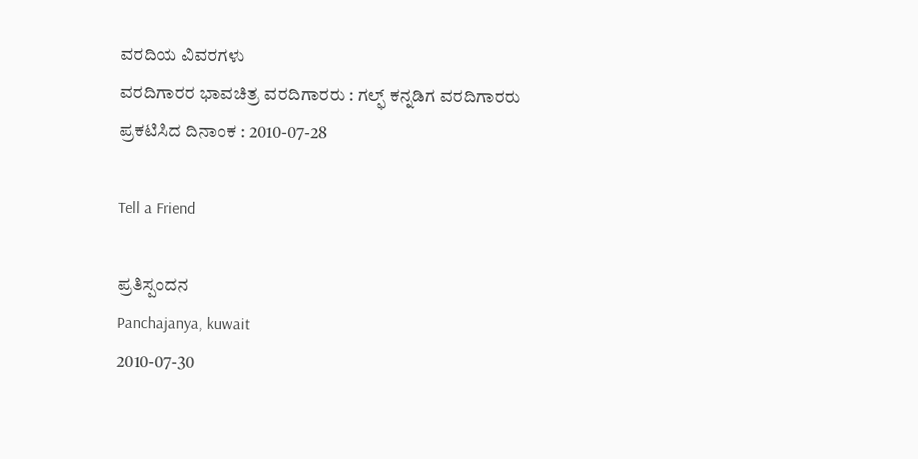ವರದಿಯ ವಿವರಗಳು
ವರದಿಗಾರರ ಭಾವಚಿತ್ರ ವರದಿಗಾರರು : ಗಲ್ಫ್ ಕನ್ನಡಿಗ ವರದಿಗಾರರು
ಪ್ರಕಟಿಸಿದ ದಿನಾಂಕ : 2010-07-28

Tell a Friend

ಪ್ರತಿಸ್ಪಂದನ
Panchajanya, kuwait
2010-07-30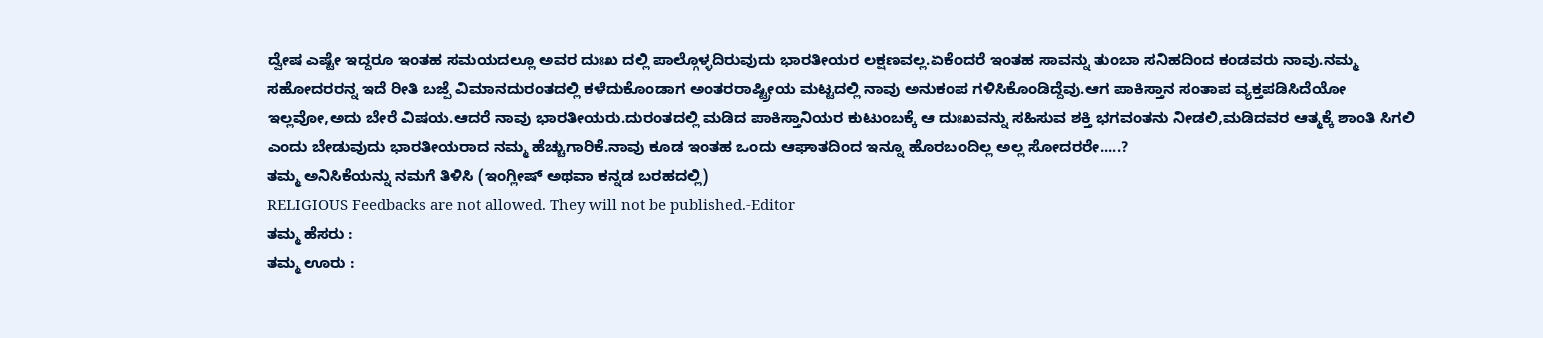ದ್ವೇಷ ಎಷ್ಟೇ ಇದ್ದರೂ ಇಂತಹ ಸಮಯದಲ್ಲೂ ಅವರ ದುಃಖ ದಲ್ಲಿ ಪಾಲ್ಗೊಳ್ಳದಿರುವುದು ಭಾರತೀಯರ ಲಕ್ಷಣವಲ್ಲ.ಏಕೆಂದರೆ ಇಂತಹ ಸಾವನ್ನು ತುಂಬಾ ಸನಿಹದಿಂದ ಕಂಡವರು ನಾವು.ನಮ್ಮ ಸಹೋದರರನ್ನ ಇದೆ ರೀತಿ ಬಜ್ಪೆ ವಿಮಾನದುರಂತದಲ್ಲಿ ಕಳೆದುಕೊಂಡಾಗ ಅಂತರರಾಷ್ಟ್ರೀಯ ಮಟ್ಟದಲ್ಲಿ ನಾವು ಅನುಕಂಪ ಗಳಿಸಿಕೊಂಡಿದ್ದೆವು.ಆಗ ಪಾಕಿಸ್ತಾನ ಸಂತಾಪ ವ್ಯಕ್ತಪಡಿಸಿದೆಯೋ ಇಲ್ಲವೋ,ಅದು ಬೇರೆ ವಿಷಯ.ಆದರೆ ನಾವು ಭಾರತೀಯರು.ದುರಂತದಲ್ಲಿ ಮಡಿದ ಪಾಕಿಸ್ತಾನಿಯರ ಕುಟುಂಬಕ್ಕೆ ಆ ದುಃಖವನ್ನು ಸಹಿಸುವ ಶಕ್ತಿ ಭಗವಂತನು ನೀಡಲಿ,ಮಡಿದವರ ಆತ್ಮಕ್ಕೆ ಶಾಂತಿ ಸಿಗಲಿ ಎಂದು ಬೇಡುವುದು ಭಾರತೀಯರಾದ ನಮ್ಮ ಹೆಚ್ಚುಗಾರಿಕೆ.ನಾವು ಕೂಡ ಇಂತಹ ಒಂದು ಆಘಾತದಿಂದ ಇನ್ನೂ ಹೊರಬಂದಿಲ್ಲ ಅಲ್ಲ ಸೋದರರೇ.....?
ತಮ್ಮ ಅನಿಸಿಕೆಯನ್ನು ನಮಗೆ ತಿಳಿಸಿ (ಇಂಗ್ಲೀಷ್ ಅಥವಾ ಕನ್ನಡ ಬರಹದಲ್ಲಿ)
RELIGIOUS Feedbacks are not allowed. They will not be published.-Editor
ತಮ್ಮ ಹೆಸರು :
ತಮ್ಮ ಊರು :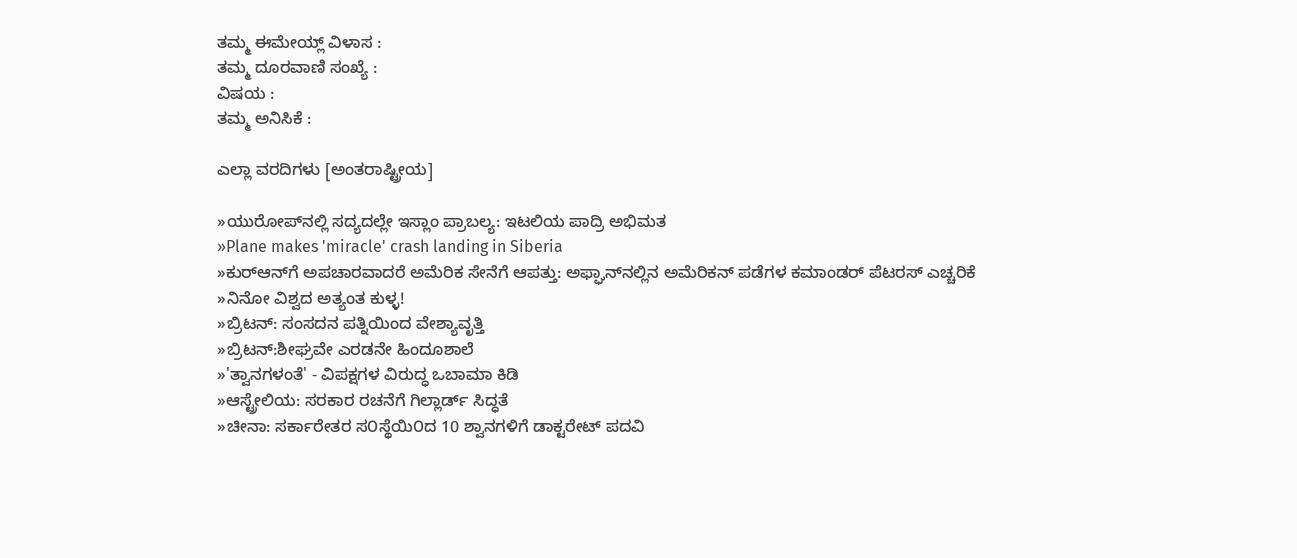ತಮ್ಮ ಈಮೇಯ್ಲ್ ವಿಳಾಸ :
ತಮ್ಮ ದೂರವಾಣಿ ಸಂಖ್ಯೆ :
ವಿಷಯ :
ತಮ್ಮ ಅನಿಸಿಕೆ :

ಎಲ್ಲಾ ವರದಿಗಳು [ಅಂತರಾಷ್ಟ್ರೀಯ]

»ಯುರೋಪ್‌ನಲ್ಲಿ ಸದ್ಯದಲ್ಲೇ ಇಸ್ಲಾಂ ಪ್ರಾಬಲ್ಯ: ಇಟಲಿಯ ಪಾದ್ರಿ ಅಭಿಮತ
»Plane makes 'miracle' crash landing in Siberia
»ಕುರ್‌ಆನ್‌ಗೆ ಅಪಚಾರವಾದರೆ ಅಮೆರಿಕ ಸೇನೆಗೆ ಆಪತ್ತು: ಅಫ್ಘಾನ್‌ನಲ್ಲಿನ ಅಮೆರಿಕನ್ ಪಡೆಗಳ ಕಮಾಂಡರ್ ಪೆಟರಸ್ ಎಚ್ಚರಿಕೆ
»ನಿನೋ ವಿಶ್ವದ ಅತ್ಯಂತ ಕುಳ್ಳ!
»ಬ್ರಿಟನ್‌: ಸಂಸದನ ಪತ್ನಿಯಿಂದ ವೇಶ್ಯಾವೃತ್ತಿ
»ಬ್ರಿಟನ್‌:ಶೀಘ್ರವೇ ಎರಡನೇ ಹಿಂದೂಶಾಲೆ
»'ತ್ವಾನಗಳಂತೆ' - ವಿಪಕ್ಷಗಳ ವಿರುದ್ಧ ಒಬಾಮಾ ಕಿಡಿ
»ಆಸ್ಟ್ರೇಲಿಯ: ಸರಕಾರ ರಚನೆಗೆ ಗಿಲ್ಲಾರ್ಡ್‌ ಸಿದ್ಧತೆ
»ಚೀನಾ: ಸರ್ಕಾರೇತರ ಸ೦ಸ್ಥೆಯಿ೦ದ 10 ಶ್ವಾನಗಳಿಗೆ ಡಾಕ್ಟರೇಟ್ ಪದವಿ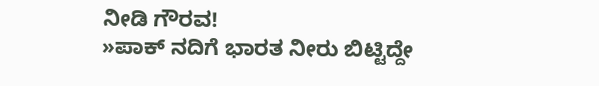ನೀಡಿ ಗೌರವ!
»ಪಾಕ್‌ ನದಿಗೆ ಭಾರತ ನೀರು ಬಿಟ್ಟಿದ್ದೇ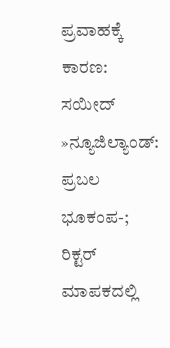ಪ್ರವಾಹಕ್ಕೆ ಕಾರಣ: ಸಯೀದ್
»ನ್ಯೂಜಿಲ್ಯಾಂಡ್‌: ಪ್ರಬಲ ಭೂಕಂಪ-; ರಿಕ್ಟರ್ ಮಾಪಕದಲ್ಲಿ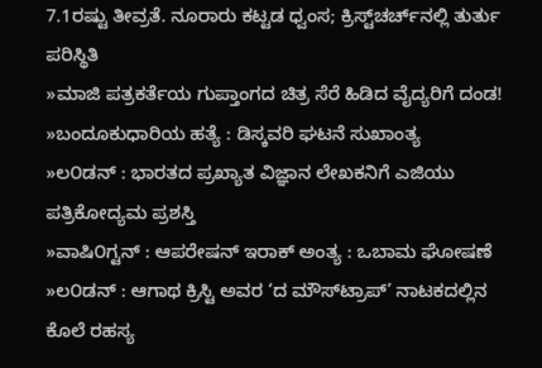7.1ರಷ್ಟು ತೀವ್ರತೆ. ನೂರಾರು ಕಟ್ಟಡ ಧ್ವಂಸ; ಕ್ರಿಸ್ಟ್‌ಚರ್ಚ್‌‌ನಲ್ಲಿ ತುರ್ತು ಪರಿಸ್ಥಿತಿ
»ಮಾಜಿ ಪತ್ರಕರ್ತೆಯ ಗುಪ್ತಾಂಗದ ಚಿತ್ರ ಸೆರೆ ಹಿಡಿದ ವೈದ್ಯರಿಗೆ ದಂಡ!
»ಬಂದೂಕುಧಾರಿಯ ಹತ್ಯೆ : ಡಿಸ್ಕವರಿ ಘಟನೆ ಸುಖಾಂತ್ಯ
»ಲ೦ಡನ್ : ಭಾರತದ ಪ್ರಖ್ಯಾತ ವಿಜ್ಞಾನ ಲೇಖಕನಿಗೆ ಎಜಿಯು ಪತ್ರಿಕೋದ್ಯಮ ಪ್ರಶಸ್ತಿ
»ವಾಷಿ೦ಗ್ಟನ್ : ಆಪರೇಷನ್ ಇರಾಕ್ ಅಂತ್ಯ : ಒಬಾಮ ಘೋಷಣೆ
»ಲ೦ಡನ್ : ಆಗಾಥ ಕ್ರಿಸ್ಟಿ ಅವರ ‘ದ ಮೌಸ್‌ಟ್ರಾಪ್’ ನಾಟಕದಲ್ಲಿನ ಕೊಲೆ ರಹಸ್ಯ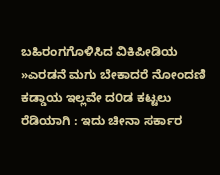ಬಹಿರಂಗಗೊಳಿಸಿದ ವಿಕಿಪೀಡಿಯ
»ಎರಡನೆ ಮಗು ಬೇಕಾದರೆ ನೋಂದಣಿ ಕಡ್ಡಾಯ ಇಲ್ಲವೇ ದ೦ಡ ಕಟ್ಟಲು ರೆಡಿಯಾಗಿ : ಇದು ಚೀನಾ ಸರ್ಕಾರ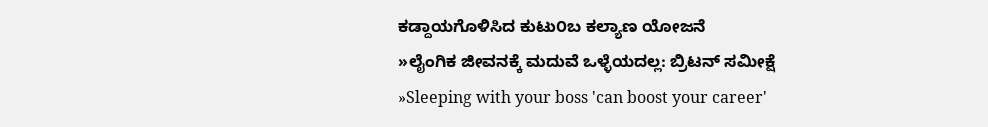ಕಡ್ದಾಯಗೊಳಿಸಿದ ಕುಟು೦ಬ ಕಲ್ಯಾಣ ಯೋಜನೆ
»ಲೈಂಗಿಕ ಜೀವನಕ್ಕೆ ಮದುವೆ ಒಳ್ಳೆಯದಲ್ಲ: ಬ್ರಿಟನ್ ಸಮೀಕ್ಷೆ
»Sleeping with your boss 'can boost your career'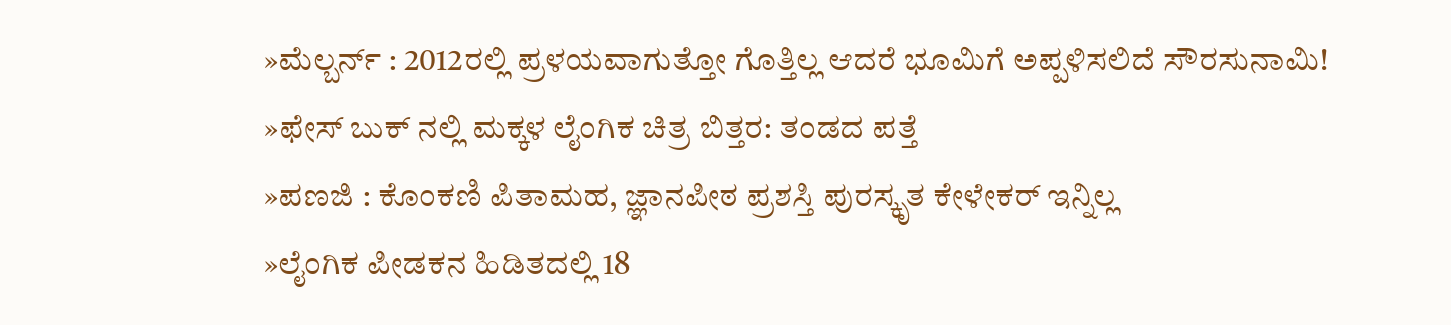»ಮೆಲ್ಬರ್ನ್ : 2012ರಲ್ಲಿ ಪ್ರಳಯವಾಗುತ್ತೋ ಗೊತ್ತಿಲ್ಲ ಆದರೆ ಭೂಮಿಗೆ ಅಪ್ಪಳಿಸಲಿದೆ ಸೌರಸುನಾಮಿ!
»ಫೇಸ್ ಬುಕ್ ನಲ್ಲಿ ಮಕ್ಕಳ ಲೈಂಗಿಕ ಚಿತ್ರ ಬಿತ್ತರ: ತಂಡದ ಪತ್ತೆ
»ಪಣಜಿ : ಕೊಂಕಣಿ ಪಿತಾಮಹ, ಜ್ಞಾನಪೀಠ ಪ್ರಶಸ್ತಿ ಪುರಸ್ಕೃತ ಕೇಳೇಕರ್ ಇನ್ನಿಲ್ಲ
»ಲೈಂಗಿಕ ಪೀಡಕನ ಹಿಡಿತದಲ್ಲಿ 18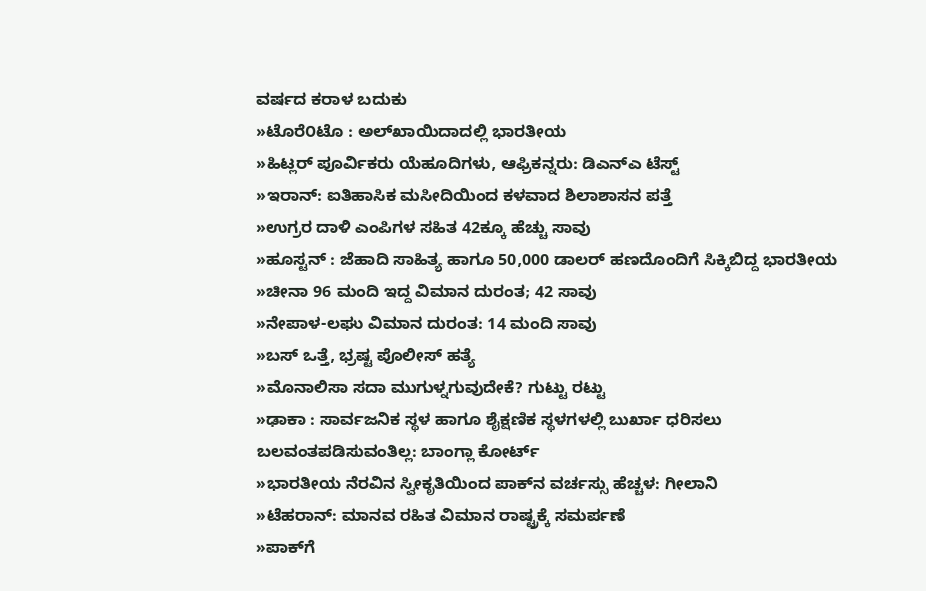ವರ್ಷದ ಕರಾಳ ಬದುಕು
»ಟೊರೆ೦ಟೊ : ಅಲ್‌ಖಾಯಿದಾದಲ್ಲಿ ಭಾರತೀಯ
»ಹಿಟ್ಲರ್ ಪೂರ್ವಿಕರು ಯೆಹೂದಿಗಳು, ಆಫ್ರಿಕನ್ನರು: ಡಿಎನ್ಎ ಟೆಸ್ಟ್
»ಇರಾನ್: ಐತಿಹಾಸಿಕ ಮಸೀದಿಯಿಂದ ಕಳವಾದ ಶಿಲಾಶಾಸನ ಪತ್ತೆ
»ಉಗ್ರರ ದಾಳಿ ಎಂಪಿಗಳ ಸಹಿತ 42ಕ್ಕೂ ಹೆಚ್ಚು ಸಾವು
»ಹೂಸ್ಟನ್ : ಜೆಹಾದಿ ಸಾಹಿತ್ಯ ಹಾಗೂ 50,000 ಡಾಲರ್ ಹಣದೊಂದಿಗೆ ಸಿಕ್ಕಿಬಿದ್ದ ಭಾರತೀಯ
»ಚೀನಾ 96 ಮಂದಿ ಇದ್ದ ವಿಮಾನ ದುರಂತ; 42 ಸಾವು
»ನೇಪಾಳ-ಲಘು ವಿಮಾನ ದುರಂತ: 14 ಮಂದಿ ಸಾವು
»ಬಸ್ ಒತ್ತೆ, ಭ್ರಷ್ಟ ಪೊಲೀಸ್ ಹತ್ಯೆ
»ಮೊನಾಲಿಸಾ ಸದಾ ಮುಗುಳ್ನಗುವುದೇಕೆ? ಗುಟ್ಟು ರಟ್ಟು
»ಢಾಕಾ : ಸಾರ್ವಜನಿಕ ಸ್ಥಳ ಹಾಗೂ ಶೈಕ್ಷಣಿಕ ಸ್ಥಳಗಳಲ್ಲಿ ಬುರ್ಖಾ ಧರಿಸಲು ಬಲವಂತಪಡಿಸುವಂತಿಲ್ಲ: ಬಾಂಗ್ಲಾ ಕೋರ್ಟ್
»ಭಾರತೀಯ ನೆರವಿನ ಸ್ವೀಕೃತಿಯಿಂದ ಪಾಕ್‌ನ ವರ್ಚಸ್ಸು ಹೆಚ್ಚಳ: ಗೀಲಾನಿ
»ಟೆಹರಾನ್: ಮಾನವ ರಹಿತ ವಿಮಾನ ರಾಷ್ಟ್ರಕ್ಕೆ ಸಮರ್ಪಣೆ
»ಪಾಕ್‌ಗೆ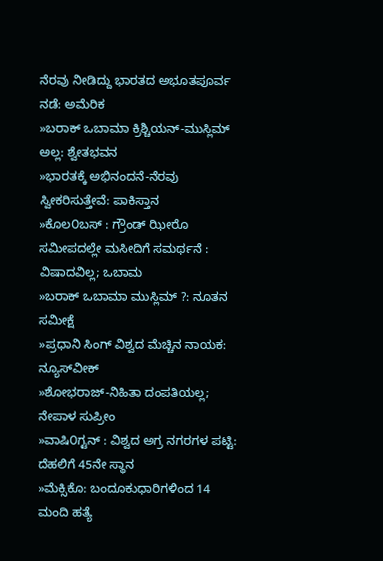ನೆರವು ನೀಡಿದ್ದು ಭಾರತದ ಅಭೂತಪೂರ್ವ ನಡೆ: ಅಮೆರಿಕ
»ಬರಾಕ್ ಒಬಾಮಾ ಕ್ರಿಶ್ಚಿಯನ್-ಮುಸ್ಲಿಮ್ ಅಲ್ಲ: ಶ್ವೇತಭವನ
»ಭಾರತಕ್ಕೆ ಅಭಿನಂದನೆ-ನೆರವು ಸ್ವೀಕರಿಸುತ್ತೇವೆ: ಪಾಕಿಸ್ತಾನ
»ಕೊಲ೦ಬಸ್ : ಗ್ರೌಂಡ್ ಝೀರೊ ಸಮೀಪದಲ್ಲೇ ಮಸೀದಿಗೆ ಸಮರ್ಥನೆ : ವಿಷಾದವಿಲ್ಲ; ಒಬಾಮ
»ಬರಾಕ್ ಒಬಾಮಾ ಮುಸ್ಲಿಮ್ ?: ನೂತನ ಸಮೀಕ್ಷೆ
»ಪ್ರಧಾನಿ ಸಿಂಗ್ ವಿಶ್ವದ ಮೆಚ್ಚಿನ ನಾಯಕ: ನ್ಯೂಸ್‌ವೀಕ್
»ಶೋಭರಾಜ್-ನಿಹಿತಾ ದಂಪತಿಯಲ್ಲ; ನೇಪಾಳ ಸುಪ್ರೀಂ
»ವಾಷಿ೦ಗ್ಟನ್ : ವಿಶ್ವದ ಅಗ್ರ ನಗರಗಳ ಪಟ್ಟಿ: ದೆಹಲಿಗೆ 45ನೇ ಸ್ಥಾನ
»ಮೆಕ್ಸಿಕೊ: ಬಂದೂಕುಧಾರಿಗಳಿಂದ 14 ಮಂದಿ ಹತ್ಯೆ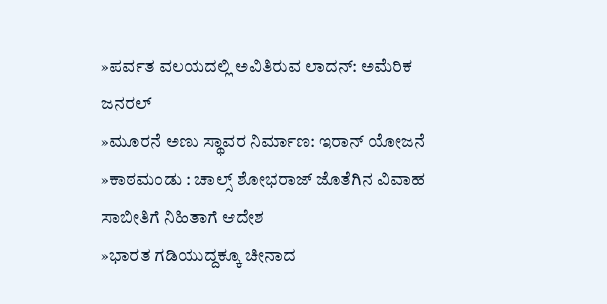»ಪರ್ವತ ವಲಯದಲ್ಲಿ ಅವಿತಿರುವ ಲಾದನ್: ಅಮೆರಿಕ ಜನರಲ್
»ಮೂರನೆ ಅಣು ಸ್ಥಾವರ ನಿರ್ಮಾಣ: ಇರಾನ್ ಯೋಜನೆ
»ಕಾಠಮಂಡು : ಚಾಲ್ಸ್ ಶೋಭರಾಜ್ ಜೊತೆಗಿನ ವಿವಾಹ ಸಾಬೀತಿಗೆ ನಿಹಿತಾಗೆ ಆದೇಶ
»ಭಾರತ ಗಡಿಯುದ್ದಕ್ಕೂ ಚೀನಾದ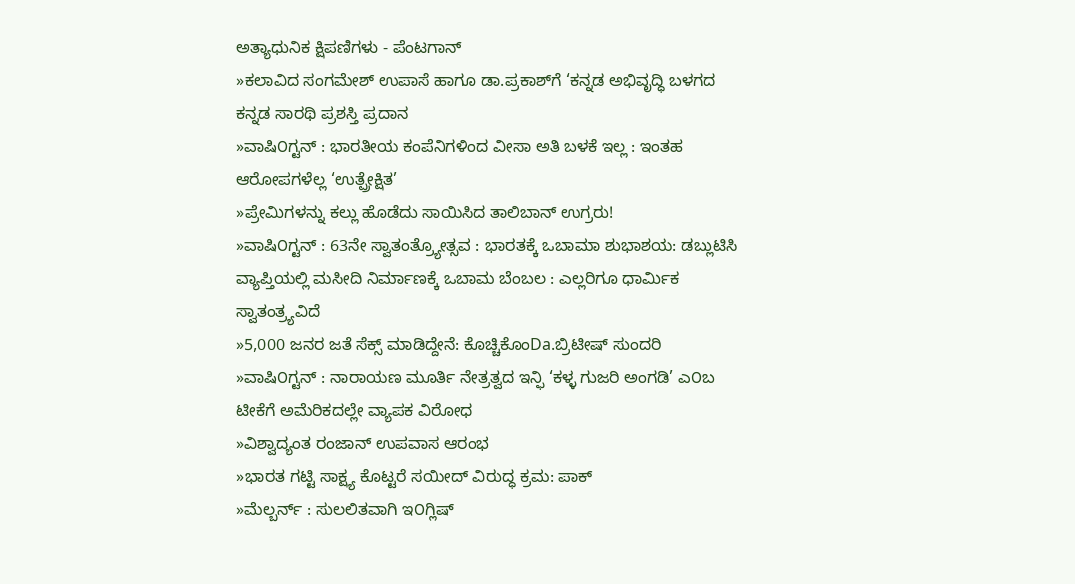ಅತ್ಯಾಧುನಿಕ ಕ್ಷಿಪಣಿಗಳು - ಪೆಂಟಗಾನ್
»ಕಲಾವಿದ ಸಂಗಮೇಶ್ ಉಪಾಸೆ ಹಾಗೂ ಡಾ.ಪ್ರಕಾಶ್‌ಗೆ ‘ಕನ್ನಡ ಅಭಿವೃದ್ಧಿ ಬಳಗದ ಕನ್ನಡ ಸಾರಥಿ ಪ್ರಶಸ್ತಿ ಪ್ರದಾನ
»ವಾಷಿ೦ಗ್ಟನ್ : ಭಾರತೀಯ ಕಂಪೆನಿಗಳಿಂದ ವೀಸಾ ಅತಿ ಬಳಕೆ ಇಲ್ಲ : ಇಂತಹ ಆರೋಪಗಳೆಲ್ಲ ‘ಉತ್ಪ್ರೇಕ್ಷಿತ’
»ಪ್ರೇಮಿಗಳನ್ನು ಕಲ್ಲು ಹೊಡೆದು ಸಾಯಿಸಿದ ತಾಲಿಬಾನ್ ಉಗ್ರರು!
»ವಾಷಿ೦ಗ್ಟನ್ : 63ನೇ ಸ್ವಾತಂತ್ರ್ಯೋತ್ಸವ : ಭಾರತಕ್ಕೆ ಒಬಾಮಾ ಶುಭಾಶಯ: ಡಬ್ಲುಟಿಸಿ ವ್ಯಾಪ್ತಿಯಲ್ಲಿ ಮಸೀದಿ ನಿರ್ಮಾಣಕ್ಕೆ ಒಬಾಮ ಬೆಂಬಲ : ಎಲ್ಲರಿಗೂ ಧಾರ್ಮಿಕ ಸ್ವಾತಂತ್ರ್ಯವಿದೆ
»5,000 ಜನರ ಜತೆ ಸೆಕ್ಸ್ ಮಾಡಿದ್ದೇನೆ: ಕೊಚ್ಚಿಕೊಂDa.ಬ್ರಿಟೀಷ್ ಸುಂದರಿ
»ವಾಷಿ೦ಗ್ಟನ್ : ನಾರಾಯಣ ಮೂರ್ತಿ ನೇತ್ರತ್ವದ ಇನ್ಫಿ ‘ಕಳ್ಳ ಗುಜರಿ ಅಂಗಡಿ’ ಎ೦ಬ ಟೀಕೆಗೆ ಅಮೆರಿಕದಲ್ಲೇ ವ್ಯಾಪಕ ವಿರೋಧ
»ವಿಶ್ವಾದ್ಯಂತ ರಂಜಾನ್ ಉಪವಾಸ ಆರಂಭ
»ಭಾರತ ಗಟ್ಟಿ ಸಾಕ್ಷ್ಯ ಕೊಟ್ಟರೆ ಸಯೀದ್ ವಿರುದ್ಧ ಕ್ರಮ: ಪಾಕ್
»ಮೆಲ್ಬರ್ನ್ : ಸುಲಲಿತವಾಗಿ ಇ೦ಗ್ಲಿಷ್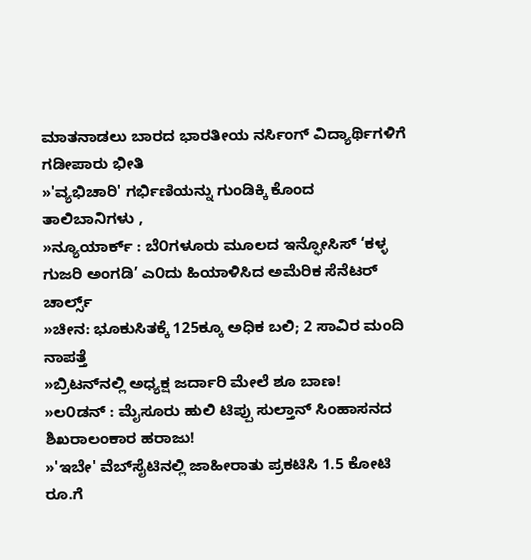ಮಾತನಾಡಲು ಬಾರದ ಭಾರತೀಯ ನರ್ಸಿಂಗ್ ವಿದ್ಯಾರ್ಥಿಗಳಿಗೆ ಗಡೀಪಾರು ಭೀತಿ
»'ವ್ಯಭಿಚಾರಿ' ಗರ್ಭಿಣಿಯನ್ನು ಗುಂಡಿಕ್ಕಿ ಕೊಂದ ತಾಲಿಬಾನಿಗಳು ,
»ನ್ಯೂಯಾರ್ಕ್ : ಬೆ೦ಗಳೂರು ಮೂಲದ ಇನ್ಫೋಸಿಸ್ ‘ಕಳ್ಳ ಗುಜರಿ ಅಂಗಡಿ’ ಎ೦ದು ಹಿಯಾಳಿಸಿದ ಅಮೆರಿಕ ಸೆನೆಟರ್ ಚಾರ್ಲ್ಸ್
»ಚೀನ: ಭೂಕುಸಿತಕ್ಕೆ 125ಕ್ಕೂ ಅಧಿಕ ಬಲಿ; 2 ಸಾವಿರ ಮಂದಿ ನಾಪತ್ತೆ
»ಬ್ರಿಟನ್‌ನಲ್ಲಿ ಅಧ್ಯಕ್ಷ ಜರ್ದಾರಿ ಮೇಲೆ ಶೂ ಬಾಣ!
»ಲ೦ಡನ್ : ಮೈಸೂರು ಹುಲಿ ಟಿಪ್ಪು ಸುಲ್ತಾನ್ ಸಿಂಹಾಸನದ ಶಿಖರಾಲಂಕಾರ ಹರಾಜು!
»'ಇಬೇ' ವೆಬ್‌ಸೈಟಿನಲ್ಲಿ ಜಾಹೀರಾತು ಪ್ರಕಟಿಸಿ 1.5 ಕೋಟಿ ರೂ.ಗೆ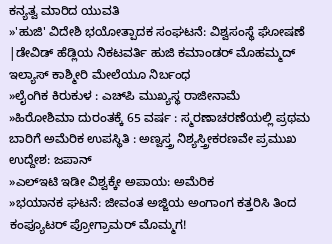ಕನ್ಯತ್ವ ಮಾರಿದ ಯುವತಿ
»'ಹುಜಿ' ವಿದೇಶಿ ಭಯೋತ್ಪಾದಕ ಸಂಘಟನೆ: ವಿಶ್ವಸಂಸ್ಥೆ ಘೋಷಣೆ |ಡೇವಿಡ್ ಹೆಡ್ಲಿಯ ನಿಕಟವರ್ತಿ ಹುಜಿ ಕಮಾಂಡರ್ ಮೊಹಮ್ಮದ್ ಇಲ್ಯಾಸ್ ಕಾಶ್ಮೀರಿ ಮೇಲೆಯೂ ನಿರ್ಬಂಧ
»ಲೈಂಗಿಕ ಕಿರುಕುಳ : ಎಚ್‌ಪಿ ಮುಖ್ಯಸ್ಥ ರಾಜೀನಾಮೆ
»ಹಿರೋಶಿಮಾ ದುರಂತಕ್ಕೆ 65 ವರ್ಷ : ಸ್ಮರಣಾಚರಣೆಯಲ್ಲಿ ಪ್ರಥಮ ಬಾರಿಗೆ ಅಮೆರಿಕ ಉಪಸ್ಥಿತಿ : ಅಣ್ವಸ್ತ್ರ ನಿಶ್ಯಸ್ತ್ರೀಕರಣವೇ ಪ್ರಮುಖ ಉದ್ದೇಶ: ಜಪಾನ್
»ಎಲ್ಇಟಿ ಇಡೀ ವಿಶ್ವಕ್ಕೇ ಅಪಾಯ: ಅಮೆರಿಕ
»ಭಯಾನಕ ಘಟನೆ: ಜೀವಂತ ಅಜ್ಜಿಯ ಅಂಗಾಂಗ ಕತ್ತರಿಸಿ ತಿಂದ ಕಂಪ್ಯೂಟರ್ ಪ್ರೋಗ್ರಾಮರ್‌ ಮೊಮ್ಮಗ!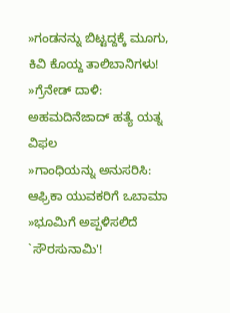»ಗಂಡನನ್ನು ಬಿಟ್ಟದ್ದಕ್ಕೆ ಮೂಗು, ಕಿವಿ ಕೊಯ್ದ ತಾಲಿಬಾನಿಗಳು!
»ಗ್ರೆನೇಡ್ ದಾಳಿ: ಅಹಮದಿನೆಜಾದ್ ಹತ್ಯೆ ಯತ್ನ ವಿಫಲ
»ಗಾಂಧಿಯನ್ನು ಅನುಸರಿಸಿ: ಆಫ್ರಿಕಾ ಯುವಕರಿಗೆ ಒಬಾಮಾ
»ಭೂಮಿಗೆ ಅಪ್ಪಳಿಸಲಿದೆ `ಸೌರಸುನಾಮಿ'!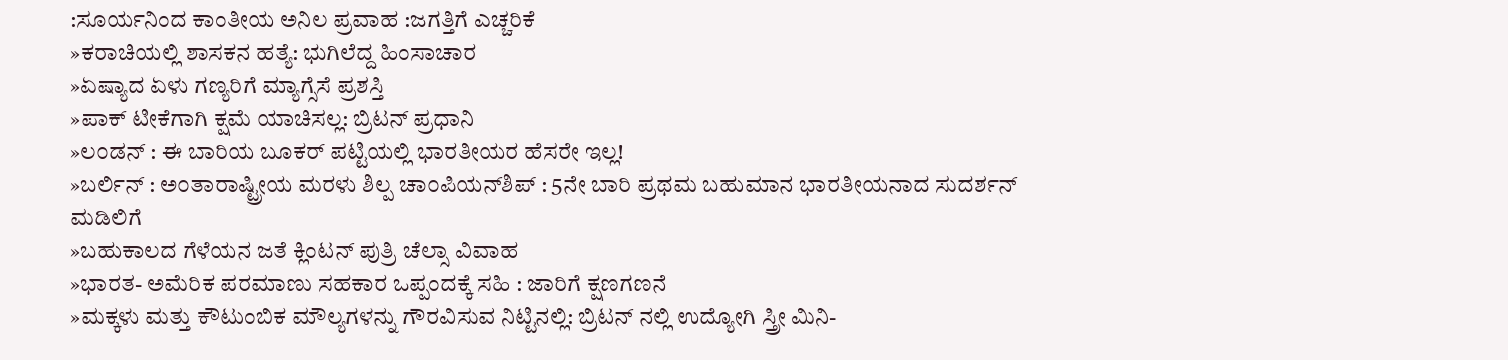:ಸೂರ್ಯನಿಂದ ಕಾಂತೀಯ ಅನಿಲ ಪ್ರವಾಹ :ಜಗತ್ತಿಗೆ ಎಚ್ಚರಿಕೆ
»ಕರಾಚಿಯಲ್ಲಿ ಶಾಸಕನ ಹತ್ಯೆ: ಭುಗಿಲೆದ್ದ ಹಿಂಸಾಚಾರ
»ಏಷ್ಯಾದ ಏಳು ಗಣ್ಯರಿಗೆ ಮ್ಯಾಗ್ಸೆಸೆ ಪ್ರಶಸ್ತಿ
»ಪಾಕ್ ಟೀಕೆಗಾಗಿ ಕ್ಷಮೆ ಯಾಚಿಸಲ್ಲ: ಬ್ರಿಟನ್ ಪ್ರಧಾನಿ
»ಲ೦ಡನ್ : ಈ ಬಾರಿಯ ಬೂಕರ್ ಪಟ್ಟಿಯಲ್ಲಿ ಭಾರತೀಯರ ಹೆಸರೇ ಇಲ್ಲ!
»ಬರ್ಲಿನ್ : ಅ೦ತಾರಾಷ್ಟ್ರೀಯ ಮರಳು ಶಿಲ್ಪ ಚಾ೦ಪಿಯನ್‌ಶಿಪ್ : 5ನೇ ಬಾರಿ ಪ್ರಥಮ ಬಹುಮಾನ ಭಾರತೀಯನಾದ ಸುದರ್ಶನ್ ಮಡಿಲಿಗೆ
»ಬಹುಕಾಲದ ಗೆಳೆಯನ ಜತೆ ಕ್ಲಿಂಟನ್ ಪುತ್ರಿ ಚೆಲ್ಸಾ ವಿವಾಹ
»ಭಾರತ- ಅಮೆರಿಕ ಪರಮಾಣು ಸಹಕಾರ ಒಪ್ಪಂದಕ್ಕೆ ಸಹಿ : ಜಾರಿಗೆ ಕ್ಷಣಗಣನೆ
»ಮಕ್ಕಳು ಮತ್ತು ಕೌಟುಂಬಿಕ ಮೌಲ್ಯಗಳನ್ನು ಗೌರವಿಸುವ ನಿಟ್ಟಿನಲ್ಲಿ: ಬ್ರಿಟನ್ ನಲ್ಲಿ ಉದ್ಯೋಗಿ ಸ್ತ್ರೀ ಮಿನಿ-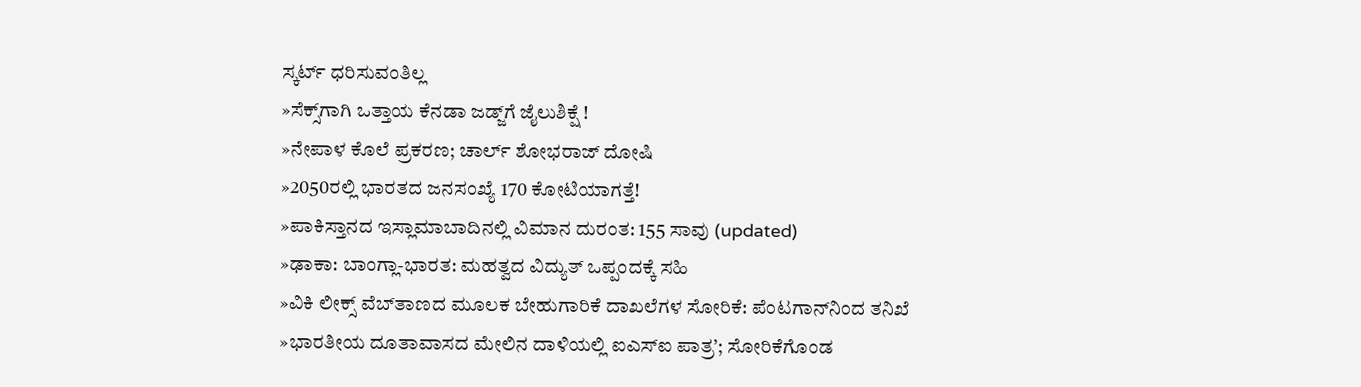ಸ್ಕರ್ಟ್‌ ಧರಿಸುವಂತಿಲ್ಲ
»ಸೆಕ್ಸ್‌ಗಾಗಿ ಒತ್ತಾಯ ಕೆನಡಾ ಜಡ್ಜ್‌ಗೆ ಜೈಲುಶಿಕ್ಷೆ !
»ನೇಪಾಳ ಕೊಲೆ ಪ್ರಕರಣ; ಚಾರ್ಲ್ ಶೋಭರಾಜ್ ದೋಷಿ
»2050ರಲ್ಲಿ ಭಾರತದ ಜನಸಂಖ್ಯೆ 170 ಕೋಟಿಯಾಗತ್ತೆ!
»ಪಾಕಿಸ್ತಾನದ ಇಸ್ಲಾಮಾಬಾದಿನಲ್ಲಿ ವಿಮಾನ ದುರಂತ: 155 ಸಾವು (updated)
»ಢಾಕಾ: ಬಾಂಗ್ಲಾ-ಭಾರತ: ಮಹತ್ವದ ವಿದ್ಯುತ್ ಒಪ್ಪಂದಕ್ಕೆ ಸಹಿ
»ವಿಕಿ ಲೀಕ್ಸ್ ವೆಬ್‌ತಾಣದ ಮೂಲಕ ಬೇಹುಗಾರಿಕೆ ದಾಖಲೆಗಳ ಸೋರಿಕೆ: ಪೆಂಟಗಾನ್‌ನಿಂದ ತನಿಖೆ
»ಭಾರತೀಯ ದೂತಾವಾಸದ ಮೇಲಿನ ದಾಳಿಯಲ್ಲಿ ಐಎಸ್‌ಐ ಪಾತ್ರ’; ಸೋರಿಕೆಗೊಂಡ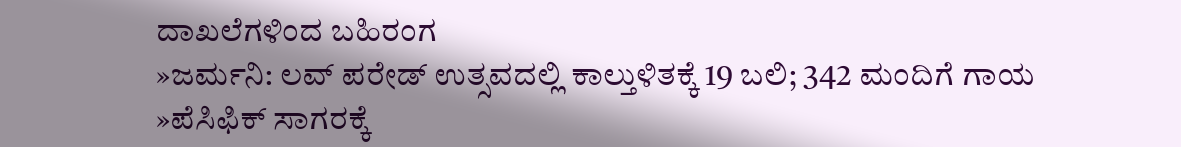ದಾಖಲೆಗಳಿಂದ ಬಹಿರಂಗ
»ಜರ್ಮನಿ: ಲವ್ ಪರೇಡ್ ಉತ್ಸವದಲ್ಲಿ ಕಾಲ್ತುಳಿತಕ್ಕೆ 19 ಬಲಿ; 342 ಮಂದಿಗೆ ಗಾಯ
»ಪೆಸಿಫಿಕ್ ಸಾಗರಕ್ಕೆ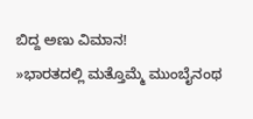ಬಿದ್ದ ಅಣು ವಿಮಾನ!
»ಭಾರತದಲ್ಲಿ ಮತ್ತೊಮ್ಮೆ ಮುಂಬೈನಂಥ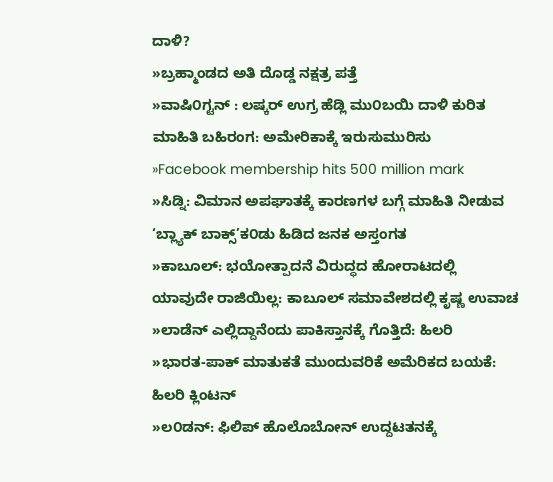ದಾಳಿ?
»ಬ್ರಹ್ಮಾಂಡದ ಅತಿ ದೊಡ್ಡ ನಕ್ಷತ್ರ ಪತ್ತೆ
»ವಾಷಿ೦ಗ್ಟನ್ : ಲಷ್ಕರ್ ಉಗ್ರ ಹೆಡ್ಲಿ ಮು೦ಬಯಿ ದಾಳಿ ಕುರಿತ ಮಾಹಿತಿ ಬಹಿರಂಗ: ಅಮೇರಿಕಾಕ್ಕೆ ಇರುಸುಮುರಿಸು
»Facebook membership hits 500 million mark
»ಸಿಡ್ನಿ: ವಿಮಾನ ಅಪಘಾತಕ್ಕೆ ಕಾರಣಗಳ ಬಗ್ಗೆ ಮಾಹಿತಿ ನೀಡುವ ‘ಬ್ಲ್ಯಾಕ್ ಬಾಕ್ಸ್’ಕ೦ಡು ಹಿಡಿದ ಜನಕ ಅಸ್ತಂಗತ
»ಕಾಬೂಲ್: ಭಯೋತ್ಪಾದನೆ ವಿರುದ್ಧದ ಹೋರಾಟದಲ್ಲಿ ಯಾವುದೇ ರಾಜಿಯಿಲ್ಲ: ಕಾಬೂಲ್ ಸಮಾವೇಶದಲ್ಲಿ ಕೃಷ್ಣ ಉವಾಚ
»ಲಾಡೆನ್ ಎಲ್ಲಿದ್ದಾನೆಂದು ಪಾಕಿಸ್ತಾನಕ್ಕೆ ಗೊತ್ತಿದೆ: ಹಿಲರಿ
»ಭಾರತ-ಪಾಕ್ ಮಾತುಕತೆ ಮುಂದುವರಿಕೆ ಅಮೆರಿಕದ ಬಯಕೆ: ಹಿಲರಿ ಕ್ಲಿಂಟನ್
»ಲ೦ಡನ್: ಫಿಲಿಪ್ ಹೊಲೊಬೋನ್ ಉದ್ದಟತನಕ್ಕೆ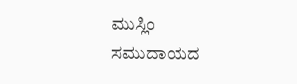ಮುಸ್ಲಿಂ ಸಮುದಾಯದ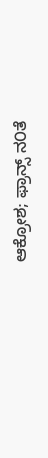ಆಕ್ರೋಶ; ಫ್ರಾನ್ಸ್ ನ೦ತೆ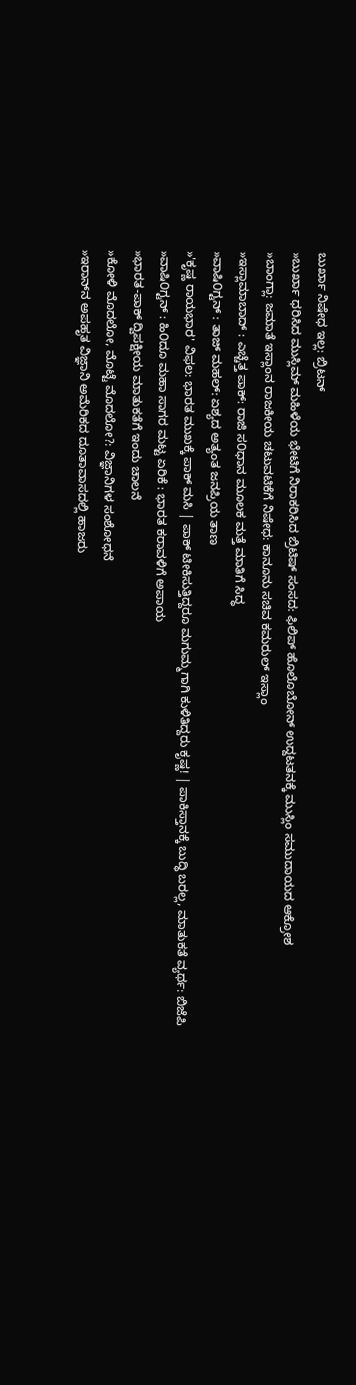ಬುರ್ಖಾ ನಿಷೇಧ ಇಲ್ಲ: ಬ್ರಿಟನ್
»ಬುರ್ಖಾ ಧರಿಸಿದ ಮುಸ್ಲಿಮ್ ಮಹಿಳೆಯ ಭೇಟಿಗೆ ನಿರಾಕರಿಸಿದ ಬ್ರಿಟಿಷ್ ಸಂಸದ: ಫಿಲಿಪ್ ಹೊಲೊಬೋನ್ ಉದ್ದಟತನಕ್ಕೆ ಮುಸ್ಲಿಂ ಸಮುದಾಯದ ಆಕ್ರೋಶ
»ಬಾಂಗ್ಲಾ: ಜಮಾತೆ ಇಸ್ಲಾಂನ ರಾಜಕೀಯ ಚಟುವಟಿಕೆಗೆ ನಿಷೇಧ: ಕಾನೂನು ಸಚಿವ ಕಮರುಲ್ ಇಸ್ಲಾಂ
»ಇಸ್ಲಾಮಾಬಾದ್ : ಎಚ್ಚೆತ್ತ ಪಾಕ್: ರಾಜಿ ಸ೦ಧಾನ ಮೂಲಕ ಮತ್ತೆ ಮಾತಿಗೆ ಸಿದ್ಧ
»ವಾಷಿ೦ಗ್ಟನ್ : ತಾಜ್ ಮಹಲ್: ಏಶ್ಯದ ಅತ್ಯಂತ ಜನಪ್ರಿಯ ತಾಣ
»'ಕೃಷ್ಣ ರಾಯಭಾರ' ವಿಫಲ: ಭಾರತ ಮುಖಕ್ಕೆ ಪಾಕ್ ಮಸಿ | ಪಾಕ್ ಟೀಕಿಸುತ್ತಿದ್ದರೂ ಮಗುಮ್ಮಗಾಗಿ ಕುಳಿತಿದ್ದರು ಕೃಷ್ಣ! | ಪಾಕಿಸ್ತಾನಕ್ಕೆ ಬುದ್ಧಿ ಬರಲ್ಲ, ಮಾತುಕತೆ ವ್ಯರ್ಥ: ಬಿಜೆಪಿ
»ವಾಷಿ೦ಗ್ಟನ್ : ಹಿ೦ದೂ ಮಹಾ ಸಾಗರ ಮಟ್ಟ ಏರಿಕೆ : ಭಾರತ ಕರಾವಳಿಗೆ ಅಪಾಯ
»ಭಾರತ-ಪಾಕ್ ದ್ವಿಪಕ್ಷೀಯ ಮಾತುಕತೆಗೆ ಇಂದು ಚಾಲನೆ
»ಕೋಳಿ ಮೊದಲೋ, ಮೊಟ್ಟೆ ಮೊದಲೋ?: ವಿಜ್ಞಾನಿಗಳ ಸಂಶೋಧನೆ
»ಇರಾನ್‌ನ ಅಪಹೃತ ವಿಜ್ಞಾನಿ ಅಮೆರಿಕದ ದೂತಾವಾಸದಲ್ಲಿ ಹಾಜರು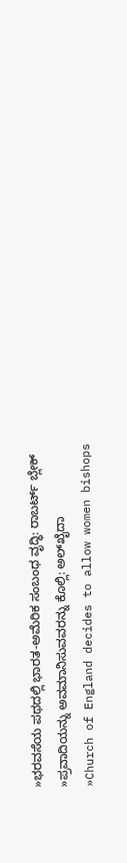»ಭರವಸೆಯ ಪಥದಲ್ಲಿ ಭಾರತ-ಅಮೆರಿಕ ಸಂಬಂಧ ವೃದ್ಧಿ: ರಾಬರ್ಟ್ ಬ್ಲೇಕ್
»ಪ್ರವಾದಿಯನ್ನು ಅವಮಾನಿಸುವವರನ್ನು ಕೊಲ್ಲಿ: ಅಲ್‌ಖೈದಾ
»Church of England decides to allow women bishops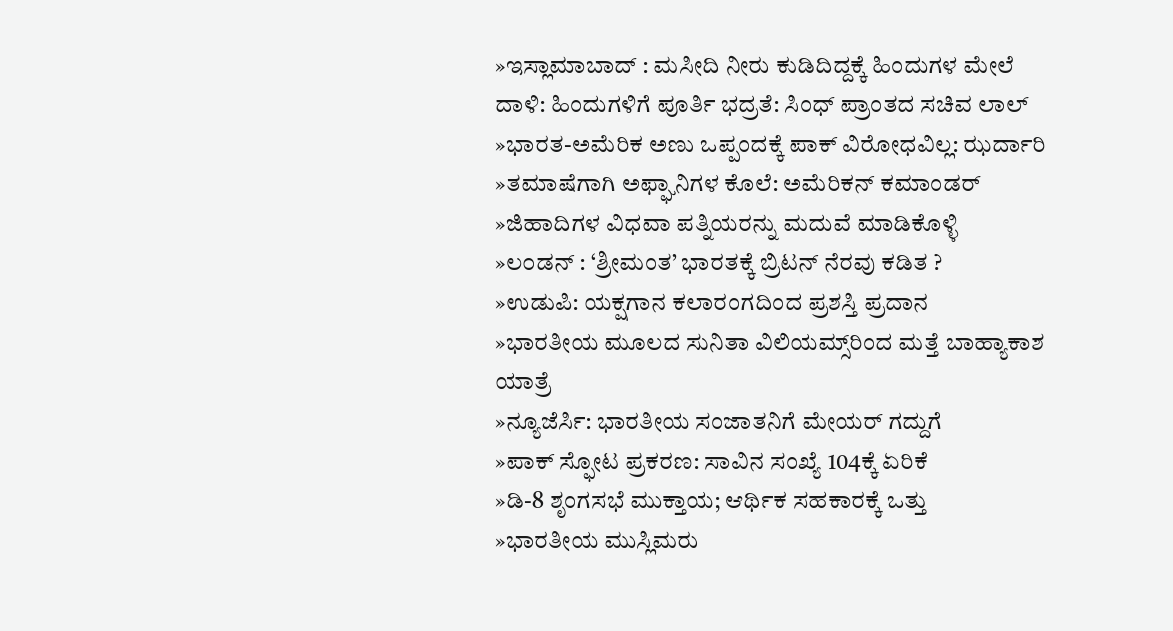»ಇಸ್ಲಾಮಾಬಾದ್ : ಮಸೀದಿ ನೀರು ಕುಡಿದಿದ್ದಕ್ಕೆ ಹಿಂದುಗಳ ಮೇಲೆ ದಾಳಿ: ಹಿಂದುಗಳಿಗೆ ಪೂರ್ತಿ ಭದ್ರತೆ: ಸಿಂಧ್ ಪ್ರಾಂತದ ಸಚಿವ ಲಾಲ್
»ಭಾರತ-ಅಮೆರಿಕ ಅಣು ಒಪ್ಪಂದಕ್ಕೆ ಪಾಕ್ ವಿರೋಧವಿಲ್ಲ: ಝರ್ದಾರಿ
»ತಮಾಷೆಗಾಗಿ ಅಫ್ಘಾನಿಗಳ ಕೊಲೆ: ಅಮೆರಿಕನ್ ಕಮಾಂಡರ್
»ಜಿಹಾದಿಗಳ ವಿಧವಾ ಪತ್ನಿಯರನ್ನು ಮದುವೆ ಮಾಡಿಕೊಳ್ಳಿ
»ಲ೦ಡನ್ : ‘ಶ್ರೀಮಂತ’ ಭಾರತಕ್ಕೆ ಬ್ರಿಟನ್ ನೆರವು ಕಡಿತ ?
»ಉಡುಪಿ: ಯಕ್ಷಗಾನ ಕಲಾರಂಗದಿಂದ ಪ್ರಶಸ್ತಿ ಪ್ರದಾನ
»ಭಾರತೀಯ ಮೂಲದ ಸುನಿತಾ ವಿಲಿಯಮ್ಸ್‌ರಿಂದ ಮತ್ತೆ ಬಾಹ್ಯಾಕಾಶ ಯಾತ್ರೆ
»ನ್ಯೂಜೆರ್ಸಿ: ಭಾರತೀಯ ಸಂಜಾತನಿಗೆ ಮೇಯರ್ ಗದ್ದುಗೆ
»ಪಾಕ್ ಸ್ಫೋಟ ಪ್ರಕರಣ: ಸಾವಿನ ಸಂಖ್ಯೆ 104ಕ್ಕೆ ಏರಿಕೆ
»ಡಿ-8 ಶೃಂಗಸಭೆ ಮುಕ್ತಾಯ; ಆರ್ಥಿಕ ಸಹಕಾರಕ್ಕೆ ಒತ್ತು
»ಭಾರತೀಯ ಮುಸ್ಲಿಮರು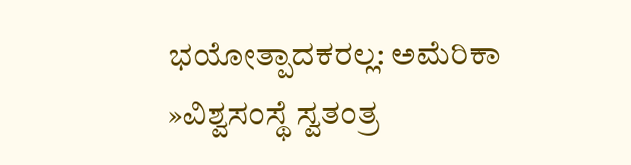ಭಯೋತ್ಪಾದಕರಲ್ಲ: ಅಮೆರಿಕಾ
»ವಿಶ್ವಸಂಸ್ಥೆ ಸ್ವತಂತ್ರ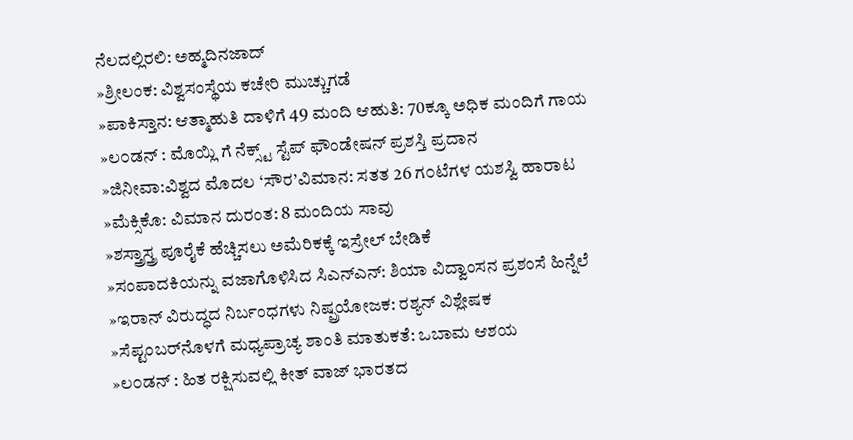ನೆಲದಲ್ಲಿರಲಿ: ಅಹ್ಮದಿನಜಾದ್
»ಶ್ರೀಲಂಕ: ವಿಶ್ವಸಂಸ್ಥೆಯ ಕಚೇರಿ ಮುಚ್ಚುಗಡೆ
»ಪಾಕಿಸ್ತಾನ: ಆತ್ಮಾಹುತಿ ದಾಳಿಗೆ 49 ಮಂದಿ ಆಹುತಿ: 70ಕ್ಕೂ ಅಧಿಕ ಮಂದಿಗೆ ಗಾಯ
»ಲ೦ಡನ್ : ಮೊಯ್ಲಿ ಗೆ ನೆಕ್ಸ್ಟ್ ಸ್ಟೆಪ್ ಫೌಂಡೇಷನ್ ಪ್ರಶಸ್ತಿ ಪ್ರದಾನ
»ಜಿನೀವಾ:ವಿಶ್ವದ ಮೊದಲ ‘ಸೌರ’ವಿಮಾನ: ಸತತ 26 ಗ೦ಟೆಗಳ ಯಶಸ್ವಿ ಹಾರಾಟ
»ಮೆಕ್ಸಿಕೊ: ವಿಮಾನ ದುರಂತ: 8 ಮಂದಿಯ ಸಾವು
»ಶಸ್ತ್ರಾಸ್ತ್ರ ಪೂರೈಕೆ ಹೆಚ್ಚಿಸಲು ಅಮೆರಿಕಕ್ಕೆ ಇಸ್ರೇಲ್ ಬೇಡಿಕೆ
»ಸಂಪಾದಕಿಯನ್ನು ವಜಾಗೊಳಿಸಿದ ಸಿ‌ಎನ್‌ಎನ್: ಶಿಯಾ ವಿದ್ವಾಂಸನ ಪ್ರಶಂಸೆ ಹಿನ್ನೆಲೆ
»ಇರಾನ್ ವಿರುದ್ಧದ ನಿರ್ಬಂಧಗಳು ನಿಷ್ಪ್ರಯೋಜಕ: ರಶ್ಯನ್ ವಿಶ್ಲೇಷಕ
»ಸೆಪ್ಟಂಬರ್‌ನೊಳಗೆ ಮಧ್ಯಪ್ರಾಚ್ಯ ಶಾಂತಿ ಮಾತುಕತೆ: ಒಬಾಮ ಆಶಯ
»ಲ೦ಡನ್ : ಹಿತ ರಕ್ಷಿಸುವಲ್ಲಿ ಕೀತ್ ವಾಜ್ ಭಾರತದ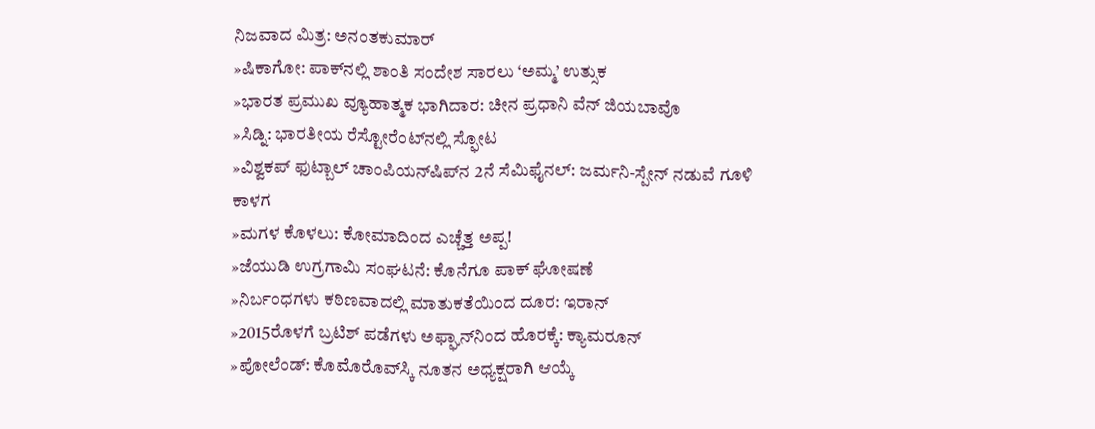ನಿಜವಾದ ಮಿತ್ರ: ಅನಂತಕುಮಾರ್
»ಷಿಕಾಗೋ: ಪಾಕ್‌ನಲ್ಲಿ ಶಾಂತಿ ಸಂದೇಶ ಸಾರಲು ‘ಅಮ್ಮ’ ಉತ್ಸುಕ
»ಭಾರತ ಪ್ರಮುಖ ವ್ಯೂಹಾತ್ಮಕ ಭಾಗಿದಾರ: ಚೀನ ಪ್ರಧಾನಿ ವೆನ್ ಜಿಯಬಾವೊ
»ಸಿಡ್ನಿ: ಭಾರತೀಯ ರೆಸ್ಟೋರೆಂಟ್‌ನಲ್ಲಿ ಸ್ಫೋಟ
»ವಿಶ್ವಕಪ್ ಫುಟ್ಬಾಲ್ ಚಾಂಪಿಯನ್‌ಷಿಪ್‌ನ 2ನೆ ಸೆಮಿಫೈನಲ್: ಜರ್ಮನಿ-ಸ್ಪೇನ್ ನಡುವೆ ಗೂಳಿ ಕಾಳಗ
»ಮಗಳ ಕೊಳಲು: ಕೋಮಾದಿಂದ ಎಚ್ಚೆತ್ತ ಅಪ್ಪ!
»ಜೆಯುಡಿ ಉಗ್ರಗಾಮಿ ಸಂಘಟನೆ: ಕೊನೆಗೂ ಪಾಕ್ ಘೋಷಣೆ
»ನಿರ್ಬಂಧಗಳು ಕಠಿಣವಾದಲ್ಲಿ ಮಾತುಕತೆಯಿಂದ ದೂರ: ಇರಾನ್
»2015ರೊಳಗೆ ಬ್ರಟಿಶ್ ಪಡೆಗಳು ಅಫ್ಘಾನ್‌ನಿಂದ ಹೊರಕ್ಕೆ: ಕ್ಯಾಮರೂನ್
»ಪೋಲೆಂಡ್: ಕೊಮೊರೊವ್‌ಸ್ಕಿ ನೂತನ ಅಧ್ಯಕ್ಷರಾಗಿ ಆಯ್ಕೆ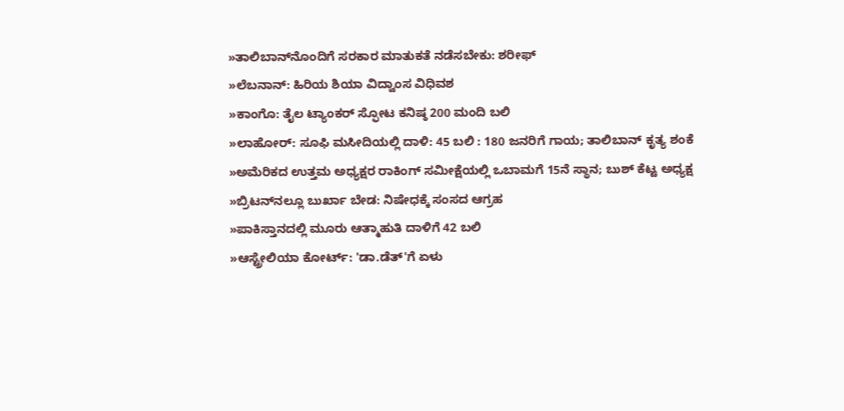»ತಾಲಿಬಾನ್‌ನೊಂದಿಗೆ ಸರಕಾರ ಮಾತುಕತೆ ನಡೆಸಬೇಕು: ಶರೀಫ್
»ಲೆಬನಾನ್: ಹಿರಿಯ ಶಿಯಾ ವಿದ್ವಾಂಸ ವಿಧಿವಶ
»ಕಾಂಗೊ: ತೈಲ ಟ್ಯಾಂಕರ್ ಸ್ಫೋಟ ಕನಿಷ್ಠ 200 ಮಂದಿ ಬಲಿ
»ಲಾಹೋರ್: ಸೂಫಿ ಮಸೀದಿಯಲ್ಲಿ ದಾಳಿ: 45 ಬಲಿ : 180 ಜನರಿಗೆ ಗಾಯ; ತಾಲಿಬಾನ್ ಕೃತ್ಯ ಶಂಕೆ
»ಅಮೆರಿಕದ ಉತ್ತಮ ಅಧ್ಯಕ್ಷರ ರಾಕಿಂಗ್‌ ಸಮೀಕ್ಷೆಯಲ್ಲಿ ಒಬಾಮಗೆ 15ನೆ ಸ್ಥಾನ; ಬುಶ್ ಕೆಟ್ಟ ಅಧ್ಯಕ್ಷ
»ಬ್ರಿಟನ್‌ನಲ್ಲೂ ಬುರ್ಖಾ ಬೇಡ: ನಿಷೇಧಕ್ಕೆ ಸಂಸದ ಆಗ್ರಹ
»ಪಾಕಿಸ್ತಾನದಲ್ಲಿ ಮೂರು ಆತ್ಮಾಹುತಿ ದಾಳಿಗೆ 42 ಬಲಿ
»ಆಸ್ಟ್ರೇಲಿಯಾ ಕೋರ್ಟ್: 'ಡಾ.ಡೆತ್‌'ಗೆ ಏಳು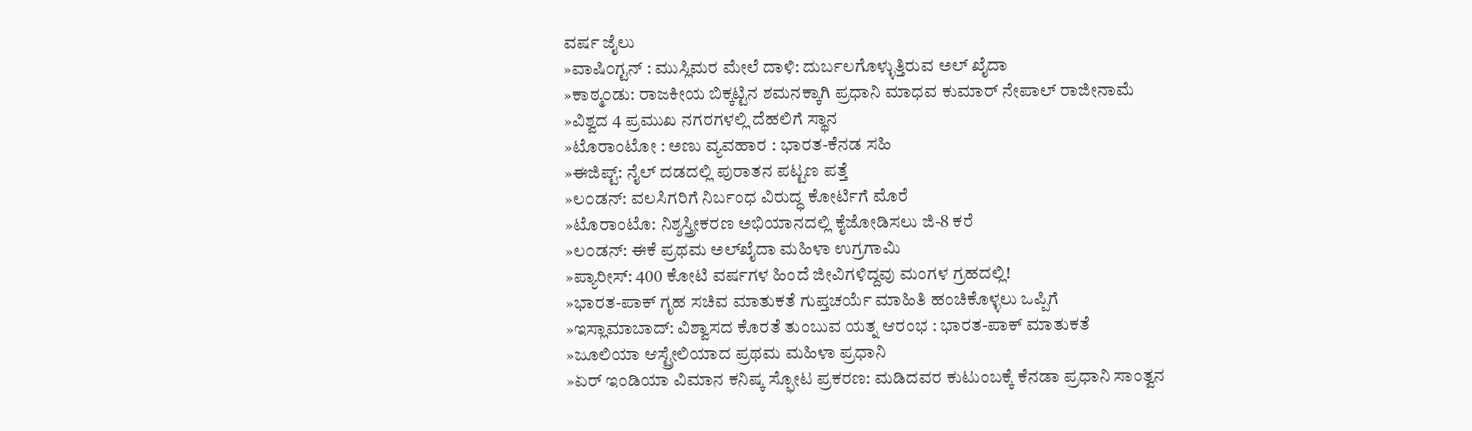ವರ್ಷ ಜೈಲು
»ವಾಷಿ೦ಗ್ಟನ್ : ಮುಸ್ಲಿಮರ ಮೇಲೆ ದಾಳಿ: ದುರ್ಬಲಗೊಳ್ಳುತ್ತಿರುವ ಅಲ್ ಖೈದಾ
»ಕಾಠ್ಮ೦ಡು: ರಾಜಕೀಯ ಬಿಕ್ಕಟ್ಟಿನ ಶಮನಕ್ಕಾಗಿ ಪ್ರಧಾನಿ ಮಾಧವ ಕುಮಾರ್ ನೇಪಾಲ್ ರಾಜೀನಾಮೆ
»ವಿಶ್ವದ 4 ಪ್ರಮುಖ ನಗರಗಳಲ್ಲಿ ದೆಹಲಿಗೆ ಸ್ಥಾನ
»ಟೊರಾಂಟೋ : ಅಣು ವ್ಯವಹಾರ : ಭಾರತ-ಕೆನಡ ಸಹಿ
»ಈಜಿಪ್ಟ್: ನೈಲ್ ದಡದಲ್ಲಿ ಪುರಾತನ ಪಟ್ಟಣ ಪತ್ತೆ
»ಲ೦ಡನ್: ವಲಸಿಗರಿಗೆ ನಿರ್ಬಂಧ ವಿರುದ್ಧ ಕೋರ್ಟಿಗೆ ಮೊರೆ
»ಟೊರಾಂಟೊ: ನಿಶ್ಶಸ್ತ್ರೀಕರಣ ಅಭಿಯಾನದಲ್ಲಿ ಕೈಜೋಡಿಸಲು ಜಿ-8 ಕರೆ
»ಲ೦ಡನ್: ಈಕೆ ಪ್ರಥಮ ಅಲ್‌ಖೈದಾ ಮಹಿಳಾ ಉಗ್ರಗಾಮಿ
»ಪ್ಯಾರೀಸ್: 400 ಕೋಟಿ ವರ್ಷಗಳ ಹಿಂದೆ ಜೀವಿಗಳಿದ್ದವು ಮಂಗಳ ಗ್ರಹದಲ್ಲಿ!
»ಭಾರತ-ಪಾಕ್ ಗೃಹ ಸಚಿವ ಮಾತುಕತೆ ಗುಪ್ತಚರ್ಯೆ ಮಾಹಿತಿ ಹಂಚಿಕೊಳ್ಳಲು ಒಪ್ಪಿಗೆ
»ಇಸ್ಲಾಮಾಬಾದ್: ವಿಶ್ವಾಸದ ಕೊರತೆ ತುಂಬುವ ಯತ್ನ ಆರಂಭ : ಭಾರತ-ಪಾಕ್ ಮಾತುಕತೆ
»ಜೂಲಿಯಾ ಆಸ್ಟ್ರೇಲಿಯಾದ ಪ್ರಥಮ ಮಹಿಳಾ ಪ್ರಧಾನಿ
»ಏರ್ ಇಂಡಿಯಾ ವಿಮಾನ ಕನಿಷ್ಕ ಸ್ಫೋಟ ಪ್ರಕರಣ: ಮಡಿದವರ ಕುಟುಂಬಕ್ಕೆ ಕೆನಡಾ ಪ್ರಧಾನಿ ಸಾಂತ್ವನ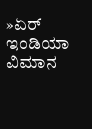»ಏರ್ ಇಂಡಿಯಾ ವಿಮಾನ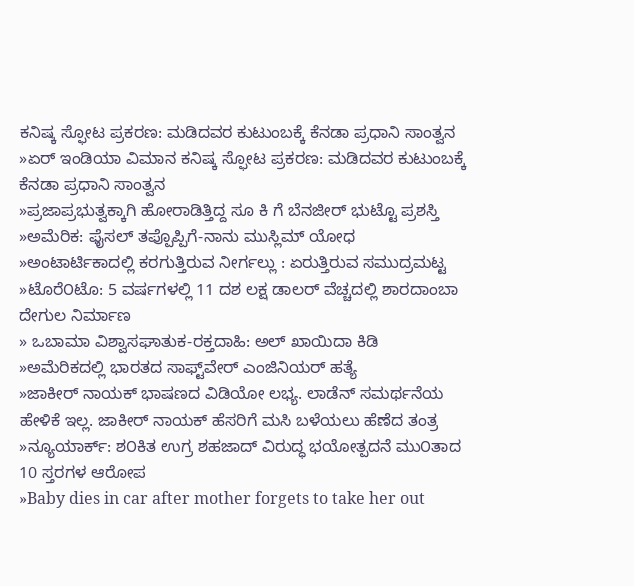ಕನಿಷ್ಕ ಸ್ಫೋಟ ಪ್ರಕರಣ: ಮಡಿದವರ ಕುಟುಂಬಕ್ಕೆ ಕೆನಡಾ ಪ್ರಧಾನಿ ಸಾಂತ್ವನ
»ಏರ್ ಇಂಡಿಯಾ ವಿಮಾನ ಕನಿಷ್ಕ ಸ್ಫೋಟ ಪ್ರಕರಣ: ಮಡಿದವರ ಕುಟುಂಬಕ್ಕೆ ಕೆನಡಾ ಪ್ರಧಾನಿ ಸಾಂತ್ವನ
»ಪ್ರಜಾಪ್ರಭುತ್ವಕ್ಕಾಗಿ ಹೋರಾಡಿತ್ತಿದ್ದ ಸೂ ಕಿ ಗೆ ಬೆನಜೀರ್ ಭುಟ್ಟೊ ಪ್ರಶಸ್ತಿ
»ಅಮೆರಿಕ: ಫೈಸಲ್ ತಪ್ಪೊಪ್ಪಿಗೆ-ನಾನು ಮುಸ್ಲಿಮ್ ಯೋಧ
»ಅಂಟಾರ್ಟಿಕಾದಲ್ಲಿ ಕರಗುತ್ತಿರುವ ನೀರ್ಗಲ್ಲು : ಏರುತ್ತಿರುವ ಸಮುದ್ರಮಟ್ಟ
»ಟೊರೆ೦ಟೊ: 5 ವರ್ಷಗಳಲ್ಲಿ 11 ದಶ ಲಕ್ಷ ಡಾಲರ್ ವೆಚ್ಚದಲ್ಲಿ ಶಾರದಾಂಬಾ ದೇಗುಲ ನಿರ್ಮಾಣ
» ಒಬಾಮಾ ವಿಶ್ವಾಸಘಾತುಕ-ರಕ್ತದಾಹಿ: ಅಲ್ ಖಾಯಿದಾ ಕಿಡಿ
»ಅಮೆರಿಕದಲ್ಲಿ ಭಾರತದ ಸಾಫ್ಟ್‌ವೇರ್ ಎಂಜಿನಿಯರ್ ಹತ್ಯೆ
»ಜಾಕೀರ್ ನಾಯಕ್ ಭಾಷಣದ ವಿಡಿಯೋ ಲಭ್ಯ. ಲಾಡೆನ್ ಸಮರ್ಥನೆಯ ಹೇಳಿಕೆ ಇಲ್ಲ. ಜಾಕೀರ್ ನಾಯಕ್ ಹೆಸರಿಗೆ ಮಸಿ ಬಳೆಯಲು ಹೆಣೆದ ತಂತ್ರ
»ನ್ಯೂಯಾರ್ಕ್: ಶ೦ಕಿತ ಉಗ್ರ ಶಹಜಾದ್ ವಿರುದ್ಧ ಭಯೋತ್ಪದನೆ ಮು೦ತಾದ 10 ಸ್ತರಗಳ ಆರೋಪ
»Baby dies in car after mother forgets to take her out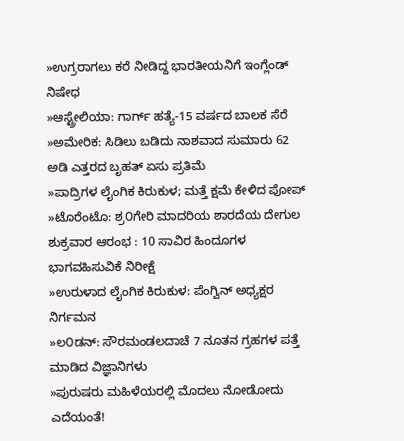»ಉಗ್ರರಾಗಲು ಕರೆ ನೀಡಿದ್ದ ಭಾರತೀಯನಿಗೆ ಇಂಗ್ಲೆಂಡ್ ನಿಷೇಧ
»ಆಸ್ಟ್ರೇಲಿಯಾ: ಗಾರ್ಗ್ ಹತ್ಯೆ-15 ವರ್ಷದ ಬಾಲಕ ಸೆರೆ
»ಅಮೇರಿಕ: ಸಿಡಿಲು ಬಡಿದು ನಾಶವಾದ ಸುಮಾರು 62 ಅಡಿ ಎತ್ತರದ ಬೃಹತ್ ಏಸು ಪ್ರತಿಮೆ
»ಪಾದ್ರಿಗಳ ಲೈಂಗಿಕ ಕಿರುಕುಳ; ಮತ್ತೆ ಕ್ಷಮೆ ಕೇಳಿದ ಪೋಪ್
»ಟೊರೆಂಟೊ: ಶ್ರ೦ಗೇರಿ ಮಾದರಿಯ ಶಾರದೆಯ ದೇಗುಲ ಶುಕ್ರವಾರ ಆರಂಭ : 10 ಸಾವಿರ ಹಿಂದೂಗಳ ಭಾಗವಹಿಸುವಿಕೆ ನಿರೀಕ್ಷೆ
»ಉರುಳಾದ ಲೈಂಗಿಕ ಕಿರುಕುಳ: ಪೆಂಗ್ವಿನ್ ಅಧ್ಯಕ್ಷರ ನಿರ್ಗಮನ
»ಲ೦ಡನ್: ಸೌರಮಂಡಲದಾಚೆ 7 ನೂತನ ಗ್ರಹಗಳ ಪತ್ತೆ ಮಾಡಿದ ವಿಜ್ಞಾನಿಗಳು
»ಪುರುಷರು ಮಹಿಳೆಯರಲ್ಲಿ ಮೊದಲು ನೋಡೋದು ಎದೆಯಂತೆ!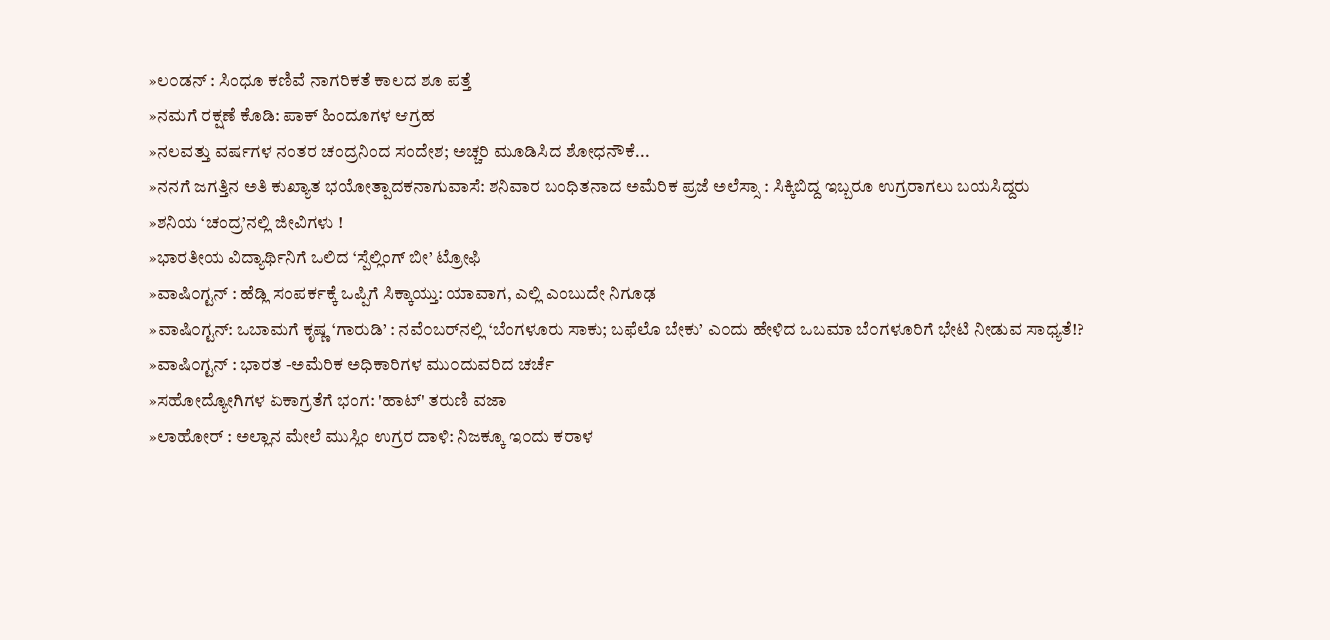»ಲ೦ಡನ್ : ಸಿಂಧೂ ಕಣಿವೆ ನಾಗರಿಕತೆ ಕಾಲದ ಶೂ ಪತ್ತೆ
»ನಮಗೆ ರಕ್ಷಣೆ ಕೊಡಿ: ಪಾಕ್ ಹಿಂದೂಗಳ ಆಗ್ರಹ
»ನಲವತ್ತು ವರ್ಷಗಳ ನಂತರ ಚಂದ್ರನಿಂದ ಸಂದೇಶ; ಅಚ್ಚರಿ ಮೂಡಿಸಿದ ಶೋಧನೌಕೆ...
»ನನಗೆ ಜಗತ್ತಿನ ಅತಿ ಕುಖ್ಯಾತ ಭಯೋತ್ಪಾದಕನಾಗುವಾಸೆ: ಶನಿವಾರ ಬಂಧಿತನಾದ ಅಮೆರಿಕ ಪ್ರಜೆ ಅಲೆಸ್ಸಾ : ಸಿಕ್ಕಿಬಿದ್ದ ಇಬ್ಬರೂ ಉಗ್ರರಾಗಲು ಬಯಸಿದ್ದರು
»ಶನಿಯ ‘ಚಂದ್ರ’ನಲ್ಲಿ ಜೀವಿಗಳು !
»ಭಾರತೀಯ ವಿದ್ಯಾರ್ಥಿನಿಗೆ ಒಲಿದ ‘ಸ್ಪೆಲ್ಲಿಂಗ್ ಬೀ’ ಟ್ರೋಫಿ
»ವಾಷಿ೦ಗ್ಟನ್ : ಹೆಡ್ಲಿ ಸಂಪರ್ಕಕ್ಕೆ ಒಪ್ಪಿಗೆ ಸಿಕ್ಕಾಯ್ತು: ಯಾವಾಗ, ಎಲ್ಲಿ ಎಂಬುದೇ ನಿಗೂಢ
»ವಾಷಿ೦ಗ್ಟನ್: ಒಬಾಮಗೆ ಕೃಷ್ಣ ‘ಗಾರುಡಿ’ : ನವೆ೦ಬರ್‌ನಲ್ಲಿ ‘ಬೆಂಗಳೂರು ಸಾಕು; ಬಫೆಲೊ ಬೇಕು’ ಎ೦ದು ಹೇಳಿದ ಒಬಮಾ ಬೆ೦ಗಳೂರಿಗೆ ಭೇಟಿ ನೀಡುವ ಸಾಧ್ಯತೆ!?
»ವಾಷಿ೦ಗ್ಟನ್ : ಭಾರತ -ಅಮೆರಿಕ ಅಧಿಕಾರಿಗಳ ಮು೦ದುವರಿದ ಚರ್ಚೆ
»ಸಹೋದ್ಯೋಗಿಗಳ ಏಕಾಗ್ರತೆಗೆ ಭಂಗ: 'ಹಾಟ್' ತರುಣಿ ವಜಾ
»ಲಾಹೋರ್ : ಅಲ್ಲಾನ ಮೇಲೆ ಮುಸ್ಲಿಂ ಉಗ್ರರ ದಾಳಿ: ನಿಜಕ್ಕೂ ಇ೦ದು ಕರಾಳ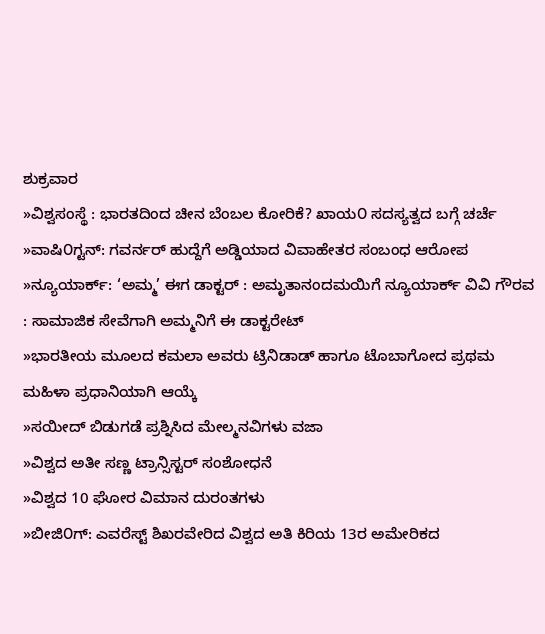ಶುಕ್ರವಾರ
»ವಿಶ್ವಸಂಸ್ಥೆ : ಭಾರತದಿಂದ ಚೀನ ಬೆಂಬಲ ಕೋರಿಕೆ? ಖಾಯ೦ ಸದಸ್ಯತ್ವದ ಬಗ್ಗೆ ಚರ್ಚೆ
»ವಾಷಿ೦ಗ್ಟನ್: ಗವರ್ನರ್ ಹುದ್ದೆಗೆ ಅಡ್ಡಿಯಾದ ವಿವಾಹೇತರ ಸಂಬಂಧ ಆರೋಪ
»ನ್ಯೂಯಾರ್ಕ್: ‘ಅಮ್ಮ’ ಈಗ ಡಾಕ್ಟರ್ : ಅಮೃತಾನಂದಮಯಿಗೆ ನ್ಯೂಯಾರ್ಕ್ ವಿವಿ ಗೌರವ : ಸಾಮಾಜಿಕ ಸೇವೆಗಾಗಿ ಅಮ್ಮನಿಗೆ ಈ ಡಾಕ್ಟರೇಟ್
»ಭಾರತೀಯ ಮೂಲದ ಕಮಲಾ ಅವರು ಟ್ರಿನಿಡಾಡ್ ಹಾಗೂ ಟೊಬಾಗೋದ ಪ್ರಥಮ ಮಹಿಳಾ ಪ್ರಧಾನಿಯಾಗಿ ಆಯ್ಕೆ
»ಸಯೀದ್ ಬಿಡುಗಡೆ ಪ್ರಶ್ನಿಸಿದ ಮೇಲ್ಮನವಿಗಳು ವಜಾ
»ವಿಶ್ವದ ಅತೀ ಸಣ್ಣ ಟ್ರಾನ್ಸಿಸ್ಟರ್ ಸಂಶೋಧನೆ
»ವಿಶ್ವದ 10 ಘೋರ ವಿಮಾನ ದುರಂತಗಳು
»ಬೀಜಿ೦ಗ್: ಎವರೆಸ್ಟ್ ಶಿಖರವೇರಿದ ವಿಶ್ವದ ಅತಿ ಕಿರಿಯ 13ರ ಅಮೇರಿಕದ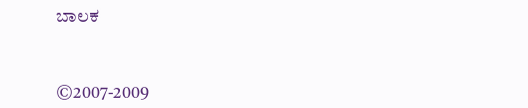ಬಾಲಕ



©2007-2009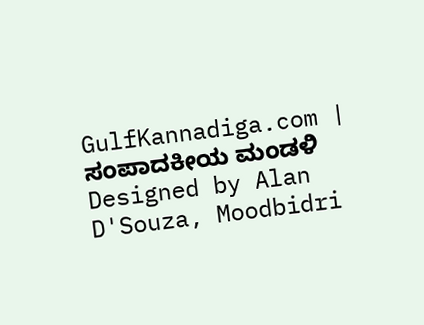GulfKannadiga.com | ಸಂಪಾದಕೀಯ ಮಂಡಳಿ
Designed by Alan D'Souza, Moodbidri